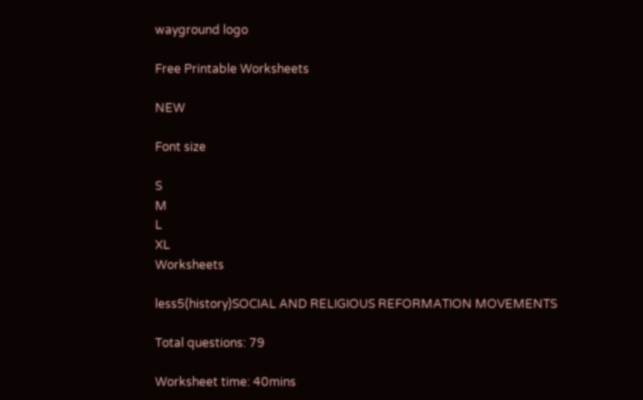wayground logo

Free Printable Worksheets

NEW

Font size

S
M
L
XL
Worksheets

less5(history)SOCIAL AND RELIGIOUS REFORMATION MOVEMENTS

Total questions: 79

Worksheet time: 40mins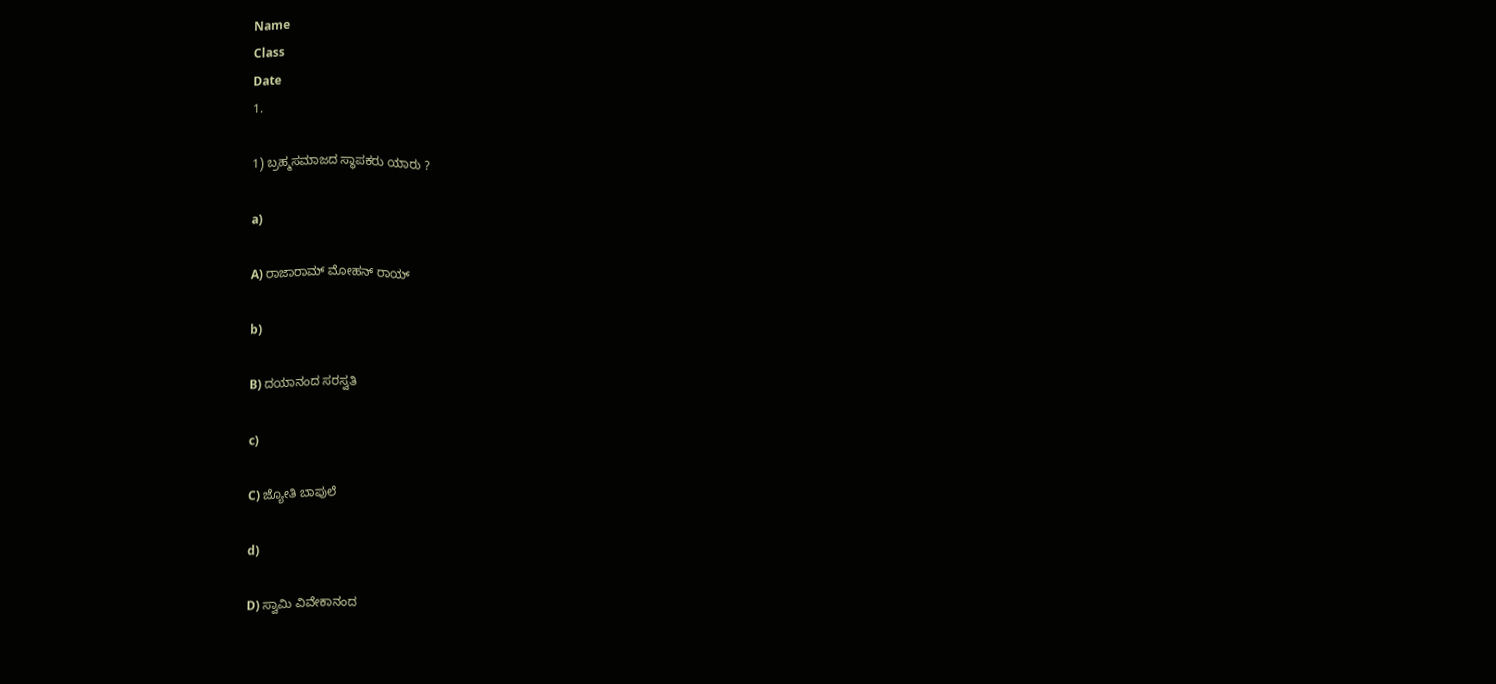Name
Class
Date
1.

1) ಬ್ರಹ್ಮಸಮಾಜದ ಸ್ಥಾಪಕರು ಯಾರು ?

a)

A) ರಾಜಾರಾಮ್ ಮೋಹನ್ ರಾಯ್

b)

B) ದಯಾನಂದ ಸರಸ್ವತಿ

c)

C) ಜ್ಯೋತಿ ಬಾಪುಲೆ

d)

D) ಸ್ವಾಮಿ ವಿವೇಕಾನಂದ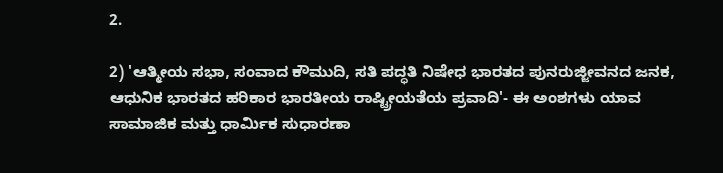2.

2) 'ಆತ್ಮೀಯ ಸಭಾ, ಸಂವಾದ ಕೌಮುದಿ, ಸತಿ ಪದ್ಧತಿ ನಿಷೇಧ ಭಾರತದ ಪುನರುಜ್ಜೀವನದ ಜನಕ, ಆಧುನಿಕ ಭಾರತದ ಹರಿಕಾರ ಭಾರತೀಯ ರಾಷ್ಟ್ರೀಯತೆಯ ಪ್ರವಾದಿ'- ಈ ಅಂಶಗಳು ಯಾವ ಸಾಮಾಜಿಕ ಮತ್ತು ಧಾರ್ಮಿಕ ಸುಧಾರಣಾ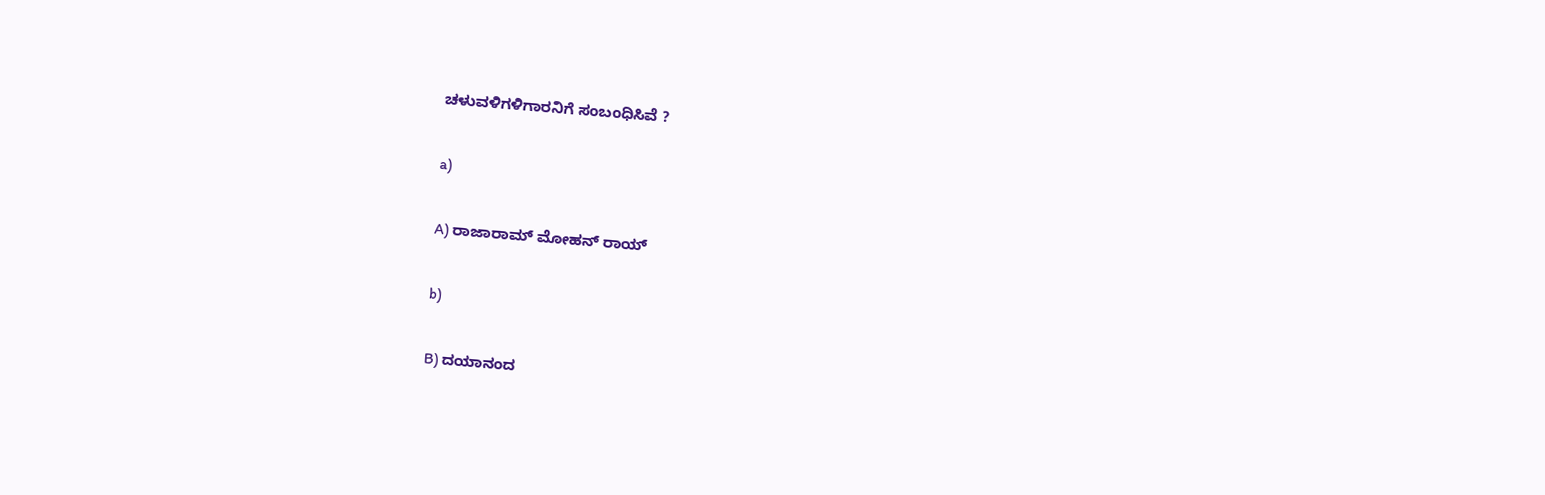ಚಳುವಳಿಗಳಿಗಾರನಿಗೆ ಸಂಬಂಧಿಸಿವೆ ?

a)

A) ರಾಜಾರಾಮ್ ಮೋಹನ್ ರಾಯ್

b)

B) ದಯಾನಂದ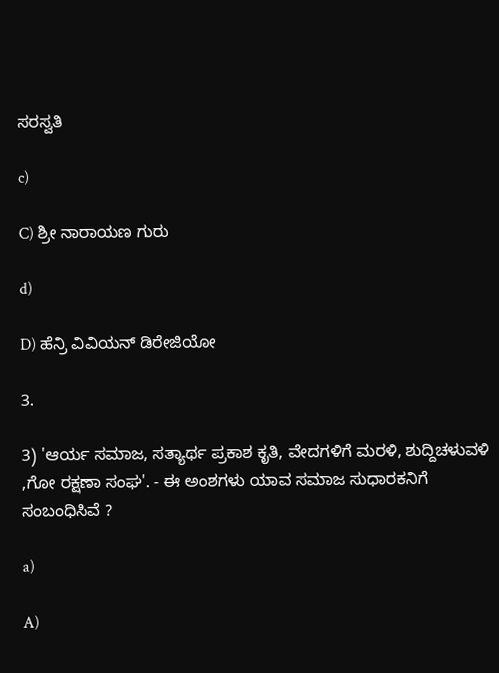ಸರಸ್ವತಿ

c)

C) ಶ್ರೀ ನಾರಾಯಣ ಗುರು

d)

D) ಹೆನ್ರಿ ವಿವಿಯನ್ ಡಿರೇಜಿಯೋ

3.

3) 'ಆರ್ಯ ಸಮಾಜ, ಸತ್ಯಾರ್ಥ ಪ್ರಕಾಶ ಕೃತಿ, ವೇದಗಳಿಗೆ ಮರಳಿ, ಶುದ್ದಿಚಳುವಳಿ ,ಗೋ ರಕ್ಷಣಾ ಸಂಘ'. - ಈ ಅಂಶಗಳು ಯಾವ ಸಮಾಜ ಸುಧಾರಕನಿಗೆ ಸಂಬಂಧಿಸಿವೆ ?

a)

A)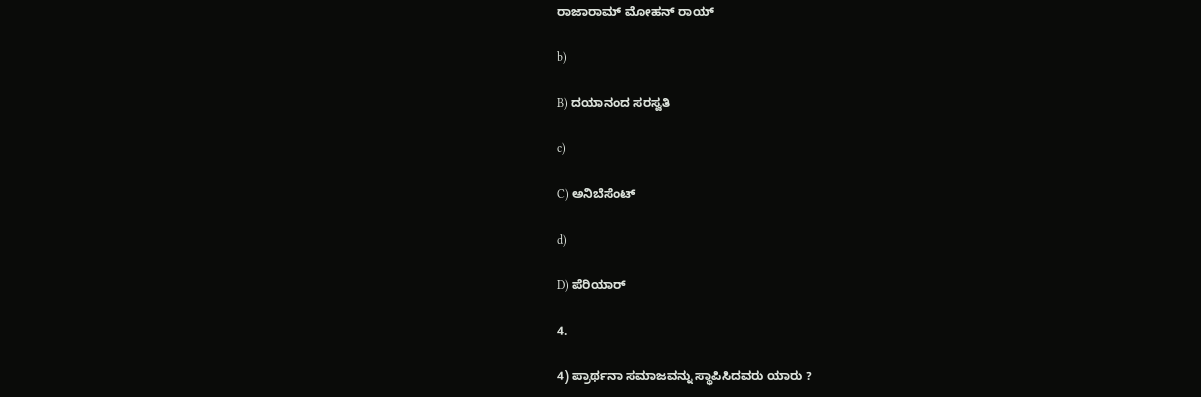ರಾಜಾರಾಮ್ ಮೋಹನ್ ರಾಯ್

b)

B) ದಯಾನಂದ ಸರಸ್ವತಿ

c)

C) ಅನಿಬೆಸೆಂಟ್

d)

D) ಪೆರಿಯಾರ್

4.

4) ಪ್ರಾರ್ಥನಾ ಸಮಾಜವನ್ನು ಸ್ಥಾಪಿಸಿದವರು ಯಾರು ?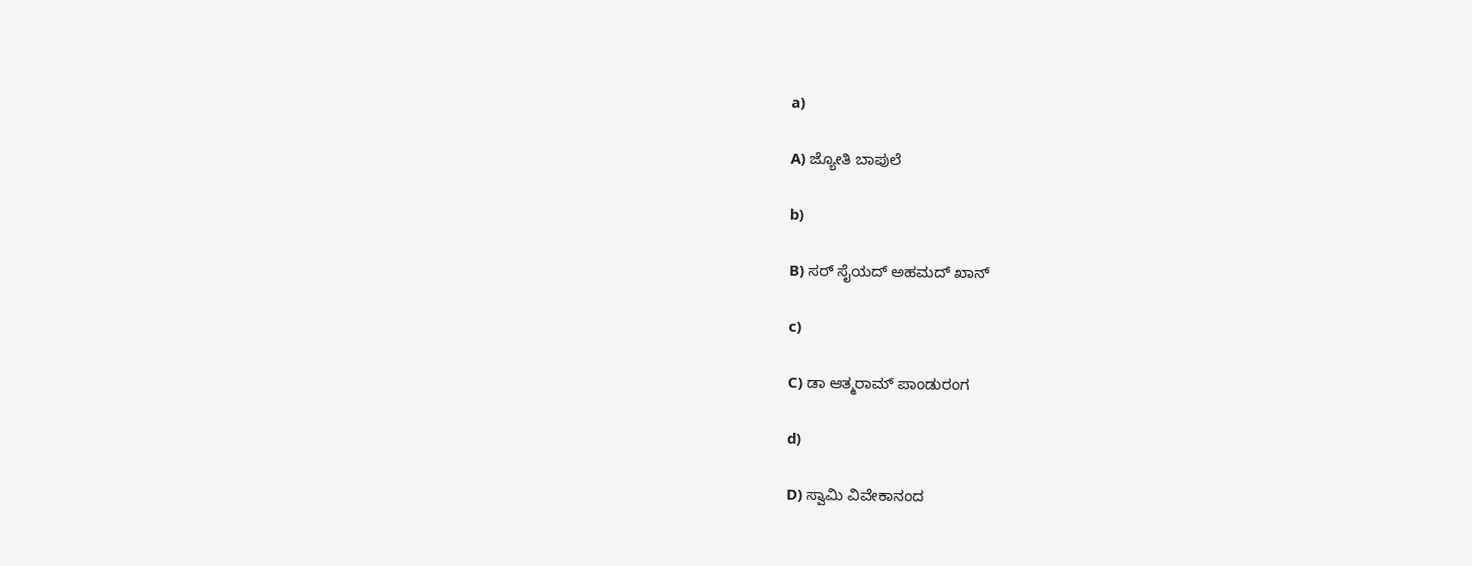a)

A) ಜ್ಯೋತಿ ಬಾಪುಲೆ

b)

B) ಸರ್ ಸೈಯದ್ ಅಹಮದ್ ಖಾನ್

c)

C) ಡಾ ಆತ್ಮರಾಮ್ ಪಾಂಡುರಂಗ

d)

D) ಸ್ವಾಮಿ ವಿವೇಕಾನಂದ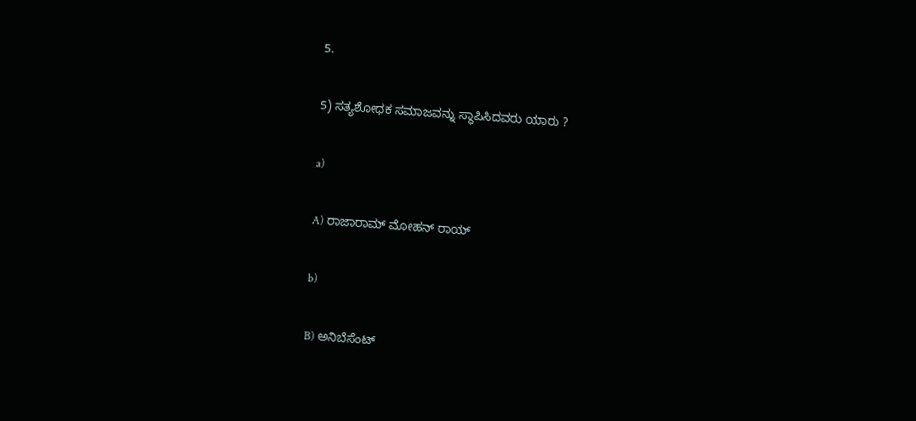5.

5) ಸತ್ಯಶೋಧಕ ಸಮಾಜವನ್ನು ಸ್ಥಾಪಿಸಿದವರು ಯಾರು ?

a)

A) ರಾಜಾರಾಮ್ ಮೋಹನ್ ರಾಯ್

b)

B) ಅನಿಬೆಸೆಂಟ್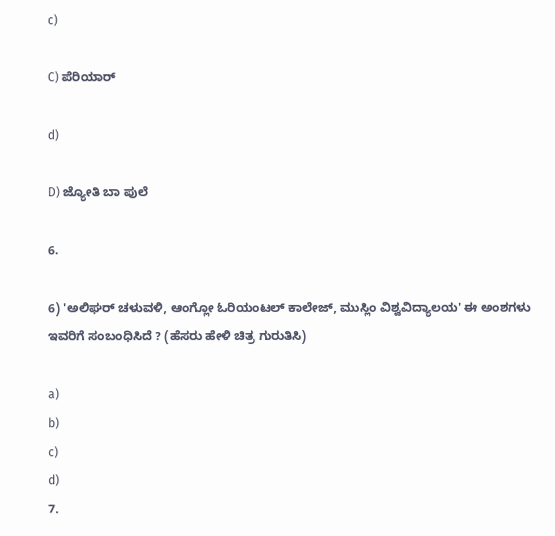c)

C) ಪೆರಿಯಾರ್

d)

D) ಜ್ಯೋತಿ ಬಾ ಪುಲೆ

6.

6) 'ಅಲಿಘರ್ ಚಳುವಳಿ, ಆಂಗ್ಲೋ ಓರಿಯಂಟಲ್ ಕಾಲೇಜ್, ಮುಸ್ಲಿಂ ವಿಶ್ವವಿದ್ಯಾಲಯ' ಈ ಅಂಶಗಳು ಇವರಿಗೆ ಸಂಬಂಧಿಸಿದೆ ? (ಹೆಸರು ಹೇಳಿ ಚಿತ್ರ ಗುರುತಿಸಿ)

a)
b)
c)
d)
7.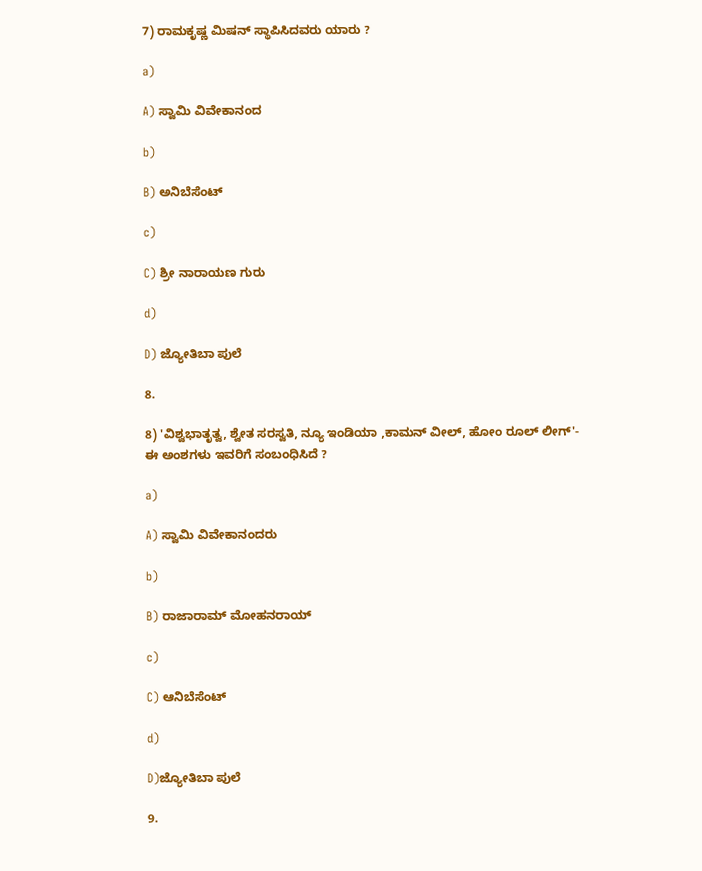7) ರಾಮಕೃಷ್ಣ ಮಿಷನ್ ಸ್ಥಾಪಿಸಿದವರು ಯಾರು ?

a)

A) ಸ್ವಾಮಿ ವಿವೇಕಾನಂದ

b)

B) ಅನಿಬೆಸೆಂಟ್

c)

C) ಶ್ರೀ ನಾರಾಯಣ ಗುರು

d)

D) ಜ್ಯೋತಿಬಾ ಪುಲೆ

8.

8) 'ವಿಶ್ವಭಾತೃತ್ವ, ಶ್ವೇತ ಸರಸ್ವತಿ, ನ್ಯೂ ಇಂಡಿಯಾ ,ಕಾಮನ್ ವೀಲ್, ಹೋಂ ರೂಲ್ ಲೀಗ್'- ಈ ಅಂಶಗಳು ಇವರಿಗೆ ಸಂಬಂಧಿಸಿದೆ ?

a)

A) ಸ್ವಾಮಿ ವಿವೇಕಾನಂದರು

b)

B) ರಾಜಾರಾಮ್ ಮೋಹನರಾಯ್

c)

C) ಆನಿಬೆಸೆಂಟ್

d)

D)ಜ್ಯೋತಿಬಾ ಪುಲೆ

9.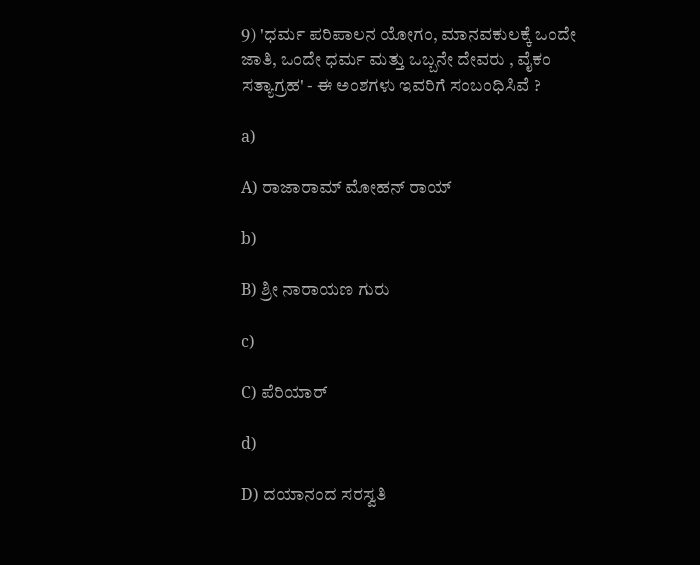9) 'ಧರ್ಮ ಪರಿಪಾಲನ ಯೋಗಂ, ಮಾನವಕುಲಕ್ಕೆ ಒಂದೇ ಜಾತಿ, ಒಂದೇ ಧರ್ಮ ಮತ್ತು ಒಬ್ಬನೇ ದೇವರು , ವೈಕಂ ಸತ್ಯಾಗ್ರಹ' - ಈ ಅಂಶಗಳು ಇವರಿಗೆ ಸಂಬಂಧಿಸಿವೆ ?

a)

A) ರಾಜಾರಾಮ್ ಮೋಹನ್ ರಾಯ್

b)

B) ಶ್ರೀ ನಾರಾಯಣ ಗುರು

c)

C) ಪೆರಿಯಾರ್

d)

D) ದಯಾನಂದ ಸರಸ್ವತಿ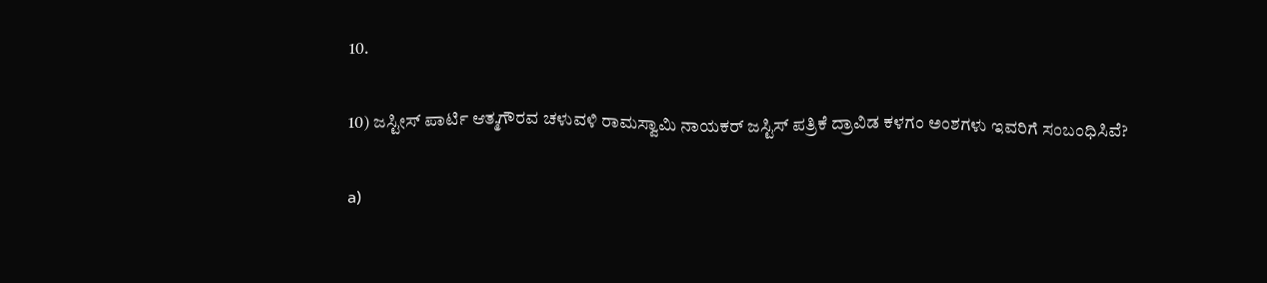10.

10) ಜಸ್ಟೀಸ್ ಪಾರ್ಟಿ ಆತ್ಮಗೌರವ ಚಳುವಳಿ ರಾಮಸ್ವಾಮಿ ನಾಯಕರ್ ಜಸ್ಟಿಸ್ ಪತ್ರಿಕೆ ದ್ರಾವಿಡ ಕಳಗಂ ಅಂಶಗಳು ಇವರಿಗೆ ಸಂಬಂಧಿಸಿವೆ?

a)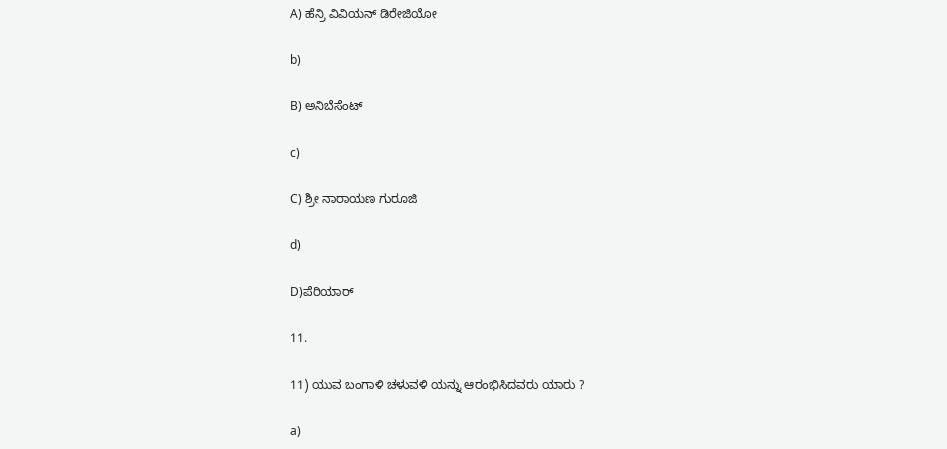A) ಹೆನ್ರಿ ವಿವಿಯನ್ ಡಿರೇಜಿಯೋ

b)

B) ಅನಿಬೆಸೆಂಟ್

c)

C) ಶ್ರೀ ನಾರಾಯಣ ಗುರೂಜಿ

d)

D)ಪೆರಿಯಾರ್

11.

11) ಯುವ ಬಂಗಾಳಿ ಚಳುವಳಿ ಯನ್ನು ಆರಂಭಿಸಿದವರು ಯಾರು ?

a)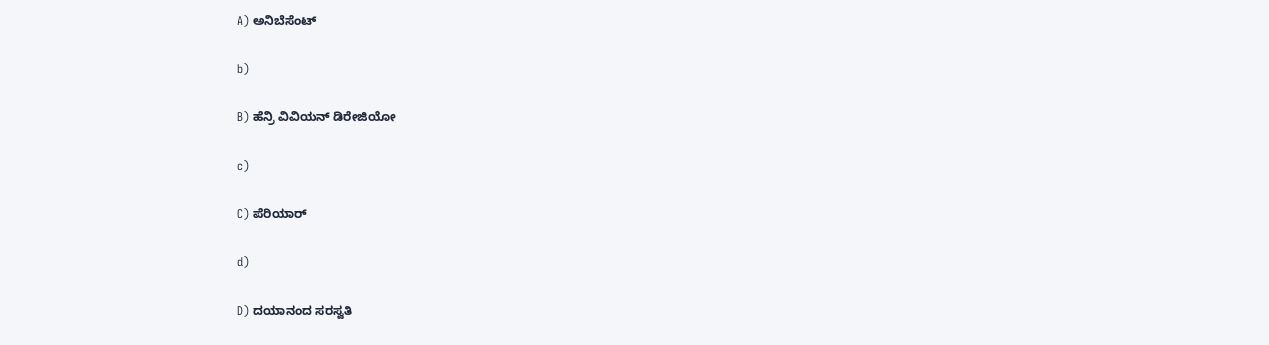A) ಅನಿಬೆಸೆಂಟ್

b)

B) ಹೆನ್ರಿ ವಿವಿಯನ್ ಡಿರೇಜಿಯೋ

c)

C) ಪೆರಿಯಾರ್

d)

D) ದಯಾನಂದ ಸರಸ್ವತಿ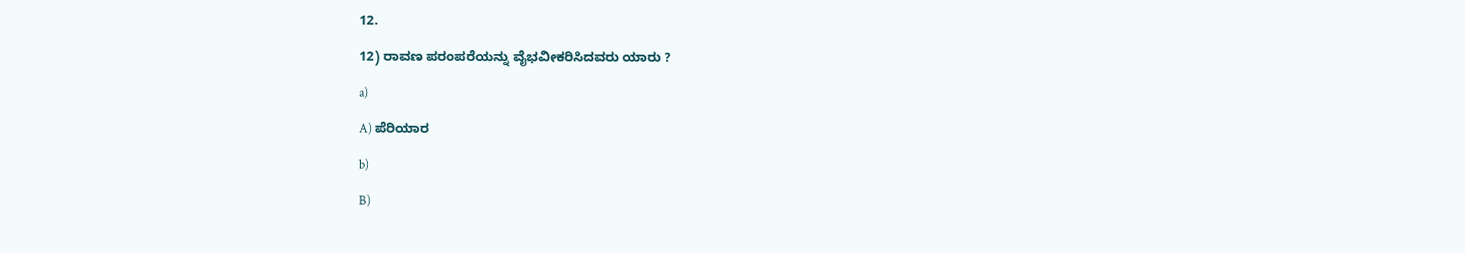12.

12) ರಾವಣ ಪರಂಪರೆಯನ್ನು ವೈಭವೀಕರಿಸಿದವರು ಯಾರು ?

a)

A) ಪೆರಿಯಾರ

b)

B)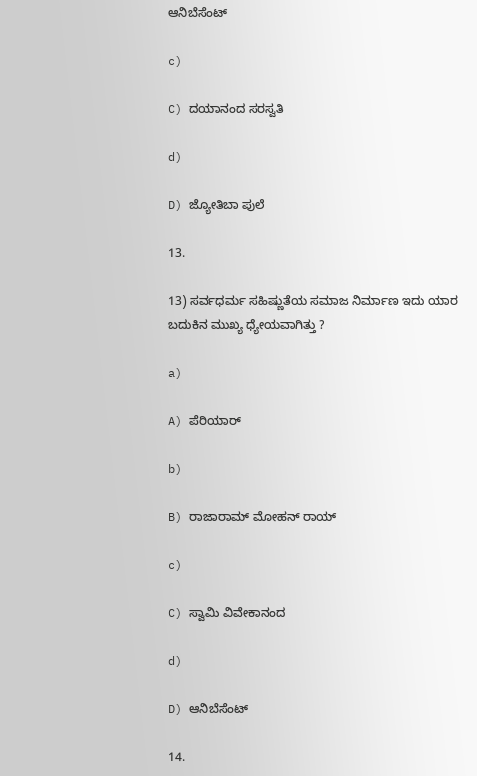ಆನಿಬೆಸೆಂಟ್

c)

C) ದಯಾನಂದ ಸರಸ್ವತಿ

d)

D) ಜ್ಯೋತಿಬಾ ಪುಲೆ

13.

13) ಸರ್ವಧರ್ಮ ಸಹಿಷ್ಣುತೆಯ ಸಮಾಜ ನಿರ್ಮಾಣ ಇದು ಯಾರ ಬದುಕಿನ ಮುಖ್ಯ ಧ್ಯೇಯವಾಗಿತ್ತು ?

a)

A) ಪೆರಿಯಾರ್

b)

B) ರಾಜಾರಾಮ್ ಮೋಹನ್ ರಾಯ್

c)

C) ಸ್ವಾಮಿ ವಿವೇಕಾನಂದ

d)

D) ಆನಿಬೆಸೆಂಟ್

14.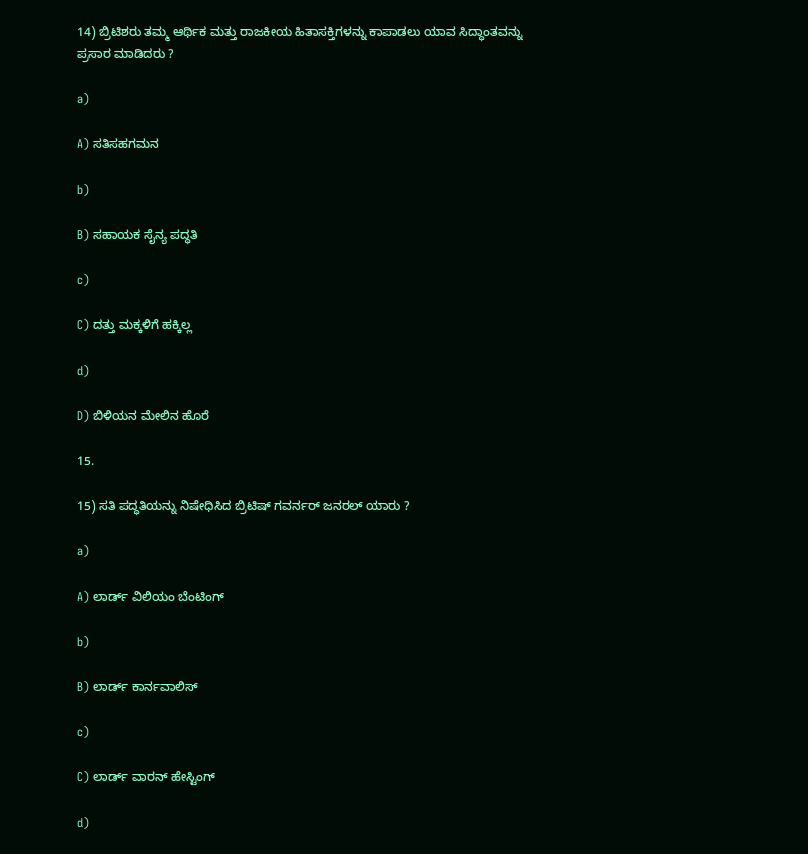14) ಬ್ರಿಟಿಶರು ತಮ್ಮ ಆರ್ಥಿಕ ಮತ್ತು ರಾಜಕೀಯ ಹಿತಾಸಕ್ತಿಗಳನ್ನು ಕಾಪಾಡಲು ಯಾವ ಸಿದ್ಧಾಂತವನ್ನು ಪ್ರಸಾರ ಮಾಡಿದರು ?

a)

A) ಸತಿಸಹಗಮನ

b)

B) ಸಹಾಯಕ ಸೈನ್ಯ ಪದ್ಧತಿ

c)

C) ದತ್ತು ಮಕ್ಕಳಿಗೆ ಹಕ್ಕಿಲ್ಲ

d)

D) ಬಿಳಿಯನ ಮೇಲಿನ ಹೊರೆ

15.

15) ಸತಿ ಪದ್ಧತಿಯನ್ನು ನಿಷೇಧಿಸಿದ ಬ್ರಿಟಿಷ್ ಗವರ್ನರ್ ಜನರಲ್ ಯಾರು ?

a)

A) ಲಾರ್ಡ್ ವಿಲಿಯಂ ಬೆಂಟಿಂಗ್

b)

B) ಲಾರ್ಡ್ ಕಾರ್ನವಾಲಿಸ್

c)

C) ಲಾರ್ಡ್ ವಾರನ್ ಹೇಸ್ಟಿಂಗ್

d)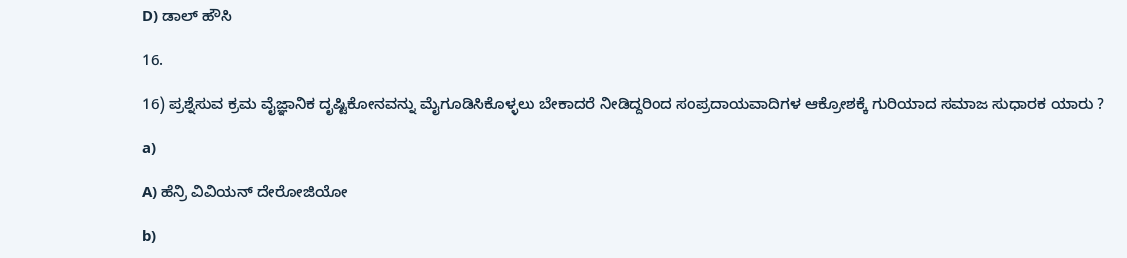D) ಡಾಲ್ ಹೌಸಿ

16.

16) ಪ್ರಶ್ನೆಸುವ ಕ್ರಮ ವೈಜ್ಞಾನಿಕ ದೃಷ್ಟಿಕೋನವನ್ನು ಮೈಗೂಡಿಸಿಕೊಳ್ಳಲು ಬೇಕಾದರೆ ನೀಡಿದ್ದರಿಂದ ಸಂಪ್ರದಾಯವಾದಿಗಳ ಆಕ್ರೋಶಕ್ಕೆ ಗುರಿಯಾದ ಸಮಾಜ ಸುಧಾರಕ ಯಾರು ?

a)

A) ಹೆನ್ರಿ ವಿವಿಯನ್ ದೇರೋಜಿಯೋ

b)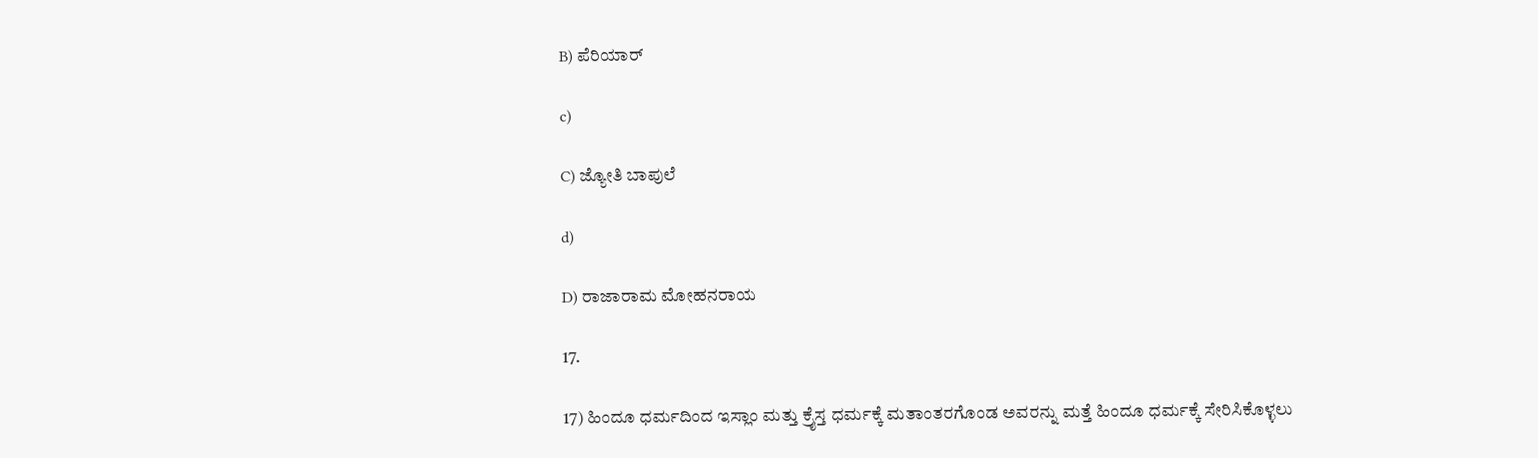B) ಪೆರಿಯಾರ್

c)

C) ಜ್ಯೋತಿ ಬಾಪುಲೆ

d)

D) ರಾಜಾರಾಮ ಮೋಹನರಾಯ

17.

17) ಹಿಂದೂ ಧರ್ಮದಿಂದ ಇಸ್ಲಾಂ ಮತ್ತು ಕ್ರೈಸ್ತ ಧರ್ಮಕ್ಕೆ ಮತಾಂತರಗೊಂಡ ಅವರನ್ನು ಮತ್ತೆ ಹಿಂದೂ ಧರ್ಮಕ್ಕೆ ಸೇರಿಸಿಕೊಳ್ಳಲು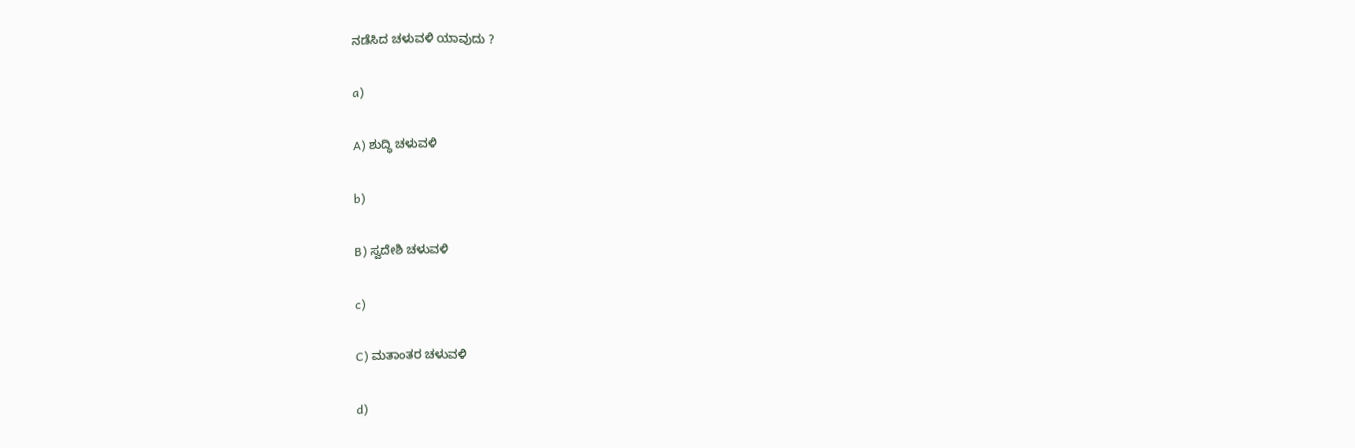ನಡೆಸಿದ ಚಳುವಳಿ ಯಾವುದು ?

a)

A) ಶುದ್ಧಿ ಚಳುವಳಿ

b)

B) ಸ್ವದೇಶಿ ಚಳುವಳಿ

c)

C) ಮತಾಂತರ ಚಳುವಳಿ

d)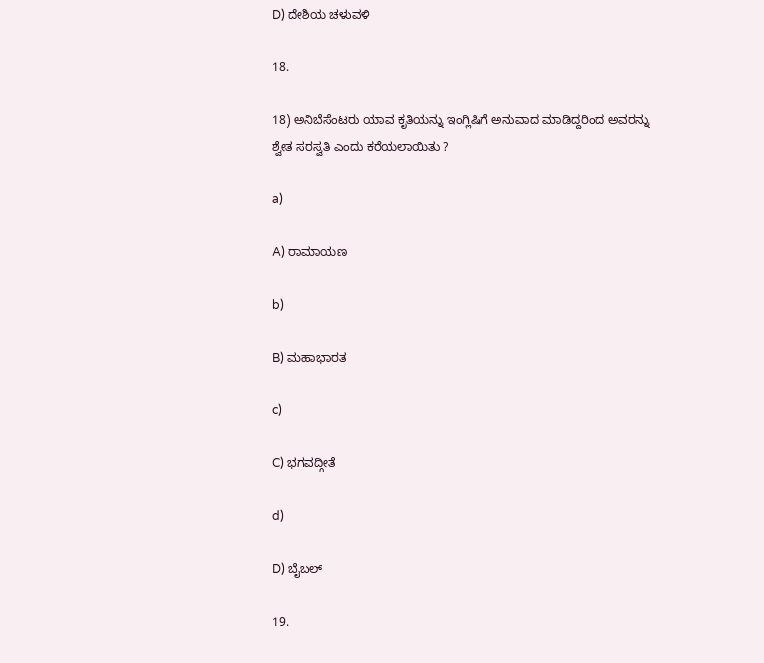D) ದೇಶಿಯ ಚಳುವಳಿ

18.

18) ಅನಿಬೆಸೆಂಟರು ಯಾವ ಕೃತಿಯನ್ನು ಇಂಗ್ಲಿಷಿಗೆ ಅನುವಾದ ಮಾಡಿದ್ದರಿಂದ ಅವರನ್ನು ಶ್ವೇತ ಸರಸ್ವತಿ ಎಂದು ಕರೆಯಲಾಯಿತು ?

a)

A) ರಾಮಾಯಣ

b)

B) ಮಹಾಭಾರತ

c)

C) ಭಗವದ್ಗೀತೆ

d)

D) ಬೈಬಲ್

19.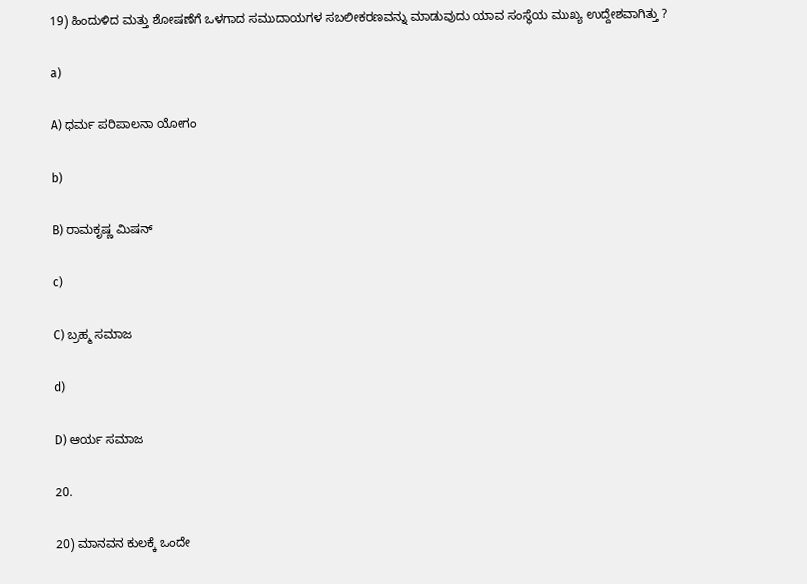19) ಹಿಂದುಳಿದ ಮತ್ತು ಶೋಷಣೆಗೆ ಒಳಗಾದ ಸಮುದಾಯಗಳ ಸಬಲೀಕರಣವನ್ನು ಮಾಡುವುದು ಯಾವ ಸಂಸ್ಥೆಯ ಮುಖ್ಯ ಉದ್ದೇಶವಾಗಿತ್ತು ?

a)

A) ಧರ್ಮ ಪರಿಪಾಲನಾ ಯೋಗಂ

b)

B) ರಾಮಕೃಷ್ಣ ಮಿಷನ್

c)

C) ಬ್ರಹ್ಮ ಸಮಾಜ

d)

D) ಆರ್ಯ ಸಮಾಜ

20.

20) ಮಾನವನ ಕುಲಕ್ಕೆ ಒಂದೇ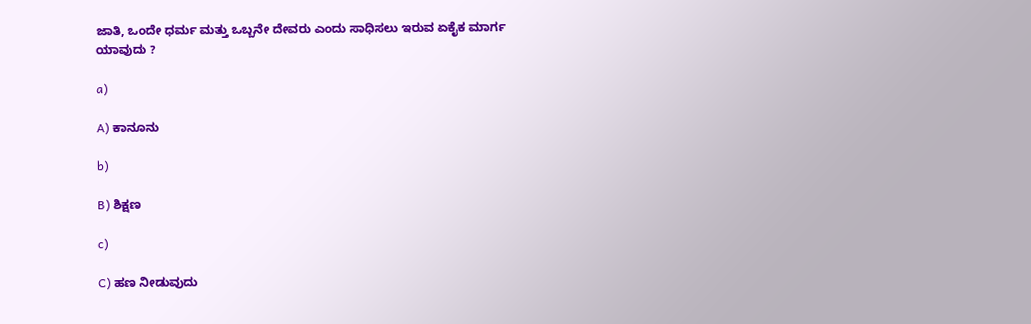ಜಾತಿ, ಒಂದೇ ಧರ್ಮ ಮತ್ತು ಒಬ್ಬನೇ ದೇವರು ಎಂದು ಸಾಧಿಸಲು ಇರುವ ಏಕೈಕ ಮಾರ್ಗ ಯಾವುದು ?

a)

A) ಕಾನೂನು

b)

B) ಶಿಕ್ಷಣ

c)

C) ಹಣ ನೀಡುವುದು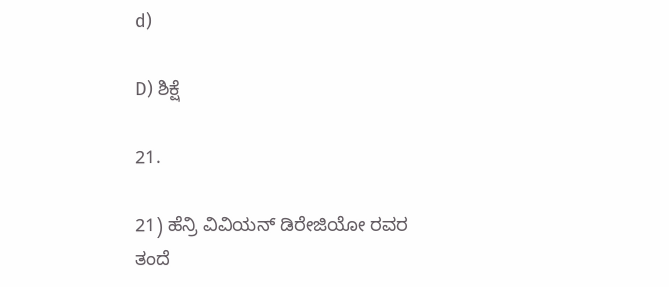d)

D) ಶಿಕ್ಷೆ

21.

21) ಹೆನ್ರಿ ವಿವಿಯನ್ ಡಿರೇಜಿಯೋ ರವರ ತಂದೆ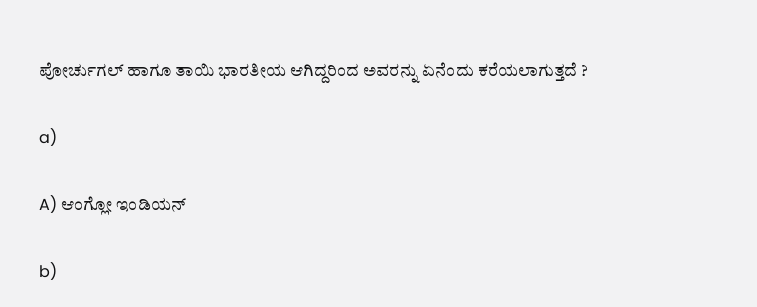ಪೋರ್ಚುಗಲ್ ಹಾಗೂ ತಾಯಿ ಭಾರತೀಯ ಆಗಿದ್ದರಿಂದ ಅವರನ್ನು ಏನೆಂದು ಕರೆಯಲಾಗುತ್ತದೆ ?

a)

A) ಆಂಗ್ಲೋ ಇಂಡಿಯನ್

b)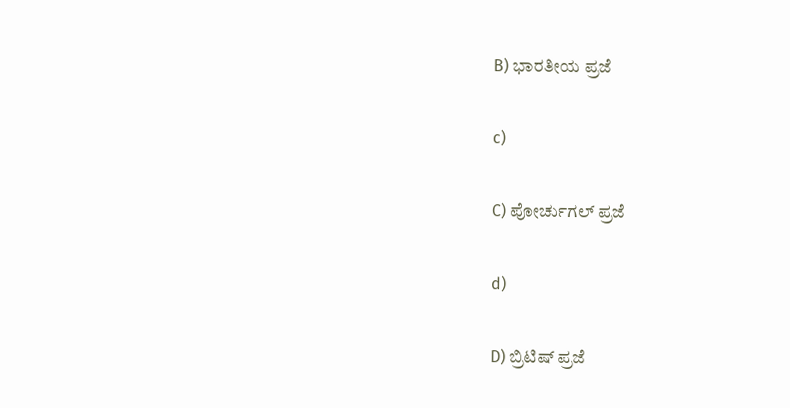B) ಭಾರತೀಯ ಪ್ರಜೆ

c)

C) ಪೋರ್ಚುಗಲ್ ಪ್ರಜೆ

d)

D) ಬ್ರಿಟಿಷ್ ಪ್ರಜೆ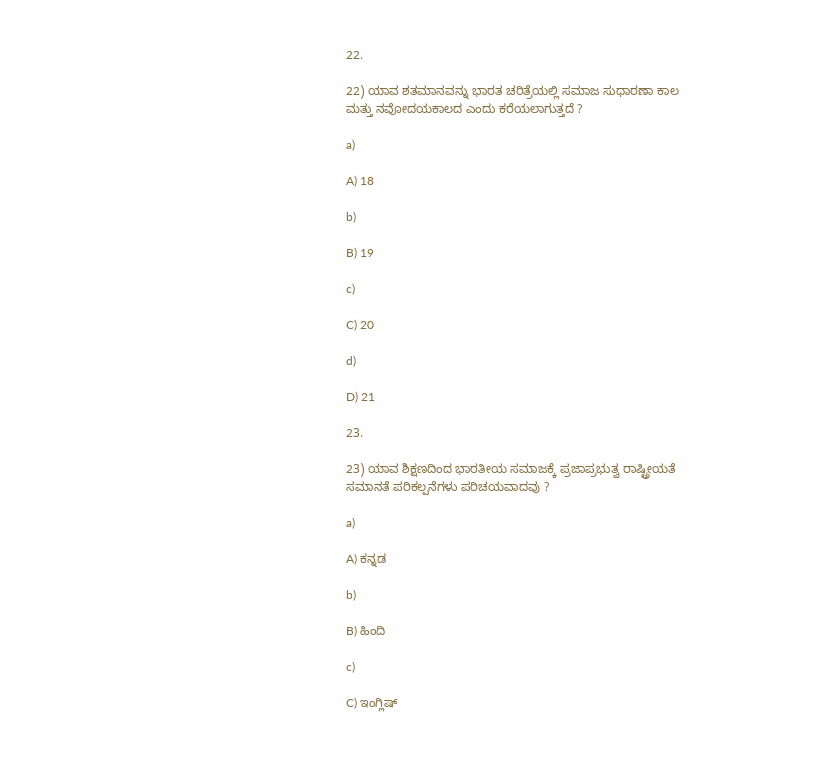22.

22) ಯಾವ ಶತಮಾನವನ್ನು ಭಾರತ ಚರಿತ್ರೆಯಲ್ಲಿ ಸಮಾಜ ಸುಧಾರಣಾ ಕಾಲ ಮತ್ತು ನವೋದಯಕಾಲದ ಎಂದು ಕರೆಯಲಾಗುತ್ತದೆ ?

a)

A) 18

b)

B) 19

c)

C) 20

d)

D) 21

23.

23) ಯಾವ ಶಿಕ್ಷಣದಿಂದ ಭಾರತೀಯ ಸಮಾಜಕ್ಕೆ ಪ್ರಜಾಪ್ರಭುತ್ವ ರಾಷ್ಟ್ರೀಯತೆ ಸಮಾನತೆ ಪರಿಕಲ್ಪನೆಗಳು ಪರಿಚಯವಾದವು ?

a)

A) ಕನ್ನಡ

b)

B) ಹಿಂದಿ

c)

C) ಇಂಗ್ಲಿಷ್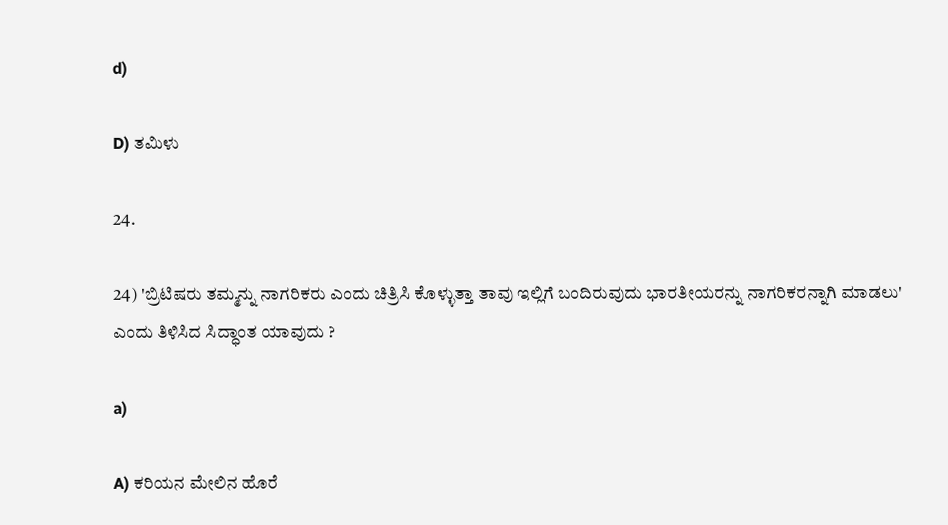d)

D) ತಮಿಳು

24.

24) 'ಬ್ರಿಟಿಷರು ತಮ್ಮನ್ನು ನಾಗರಿಕರು ಎಂದು ಚಿತ್ರಿಸಿ ಕೊಳ್ಳುತ್ತಾ ತಾವು ಇಲ್ಲಿಗೆ ಬಂದಿರುವುದು ಭಾರತೀಯರನ್ನು ನಾಗರಿಕರನ್ನಾಗಿ ಮಾಡಲು' ಎಂದು ತಿಳಿಸಿದ ಸಿದ್ಧಾಂತ ಯಾವುದು ?

a)

A) ಕರಿಯನ ಮೇಲಿನ ಹೊರೆ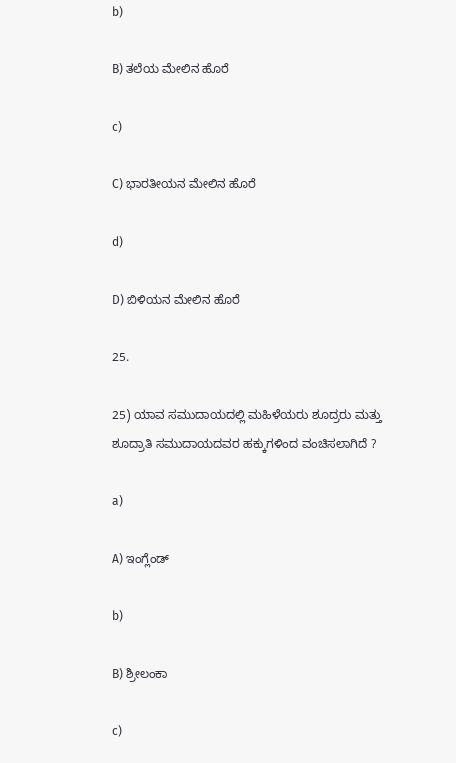b)

B) ತಲೆಯ ಮೇಲಿನ ಹೊರೆ

c)

C) ಭಾರತೀಯನ ಮೇಲಿನ ಹೊರೆ

d)

D) ಬಿಳಿಯನ ಮೇಲಿನ ಹೊರೆ

25.

25) ಯಾವ ಸಮುದಾಯದಲ್ಲಿ ಮಹಿಳೆಯರು ಶೂದ್ರರು ಮತ್ತು ಶೂದ್ರಾತಿ ಸಮುದಾಯದವರ ಹಕ್ಕುಗಳಿಂದ ವಂಚಿಸಲಾಗಿದೆ ?

a)

A) ಇಂಗ್ಲೆಂಡ್

b)

B) ಶ್ರೀಲಂಕಾ

c)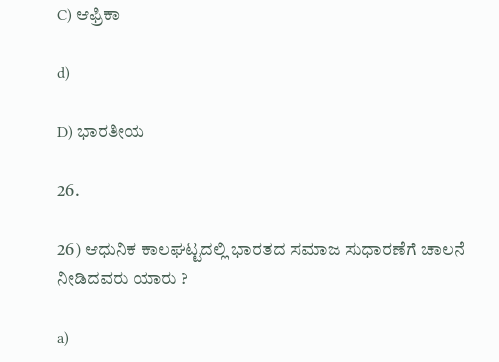C) ಆಫ್ರಿಕಾ

d)

D) ಭಾರತೀಯ

26.

26) ಆಧುನಿಕ ಕಾಲಘಟ್ಟದಲ್ಲಿ ಭಾರತದ ಸಮಾಜ ಸುಧಾರಣೆಗೆ ಚಾಲನೆ ನೀಡಿದವರು ಯಾರು ?

a)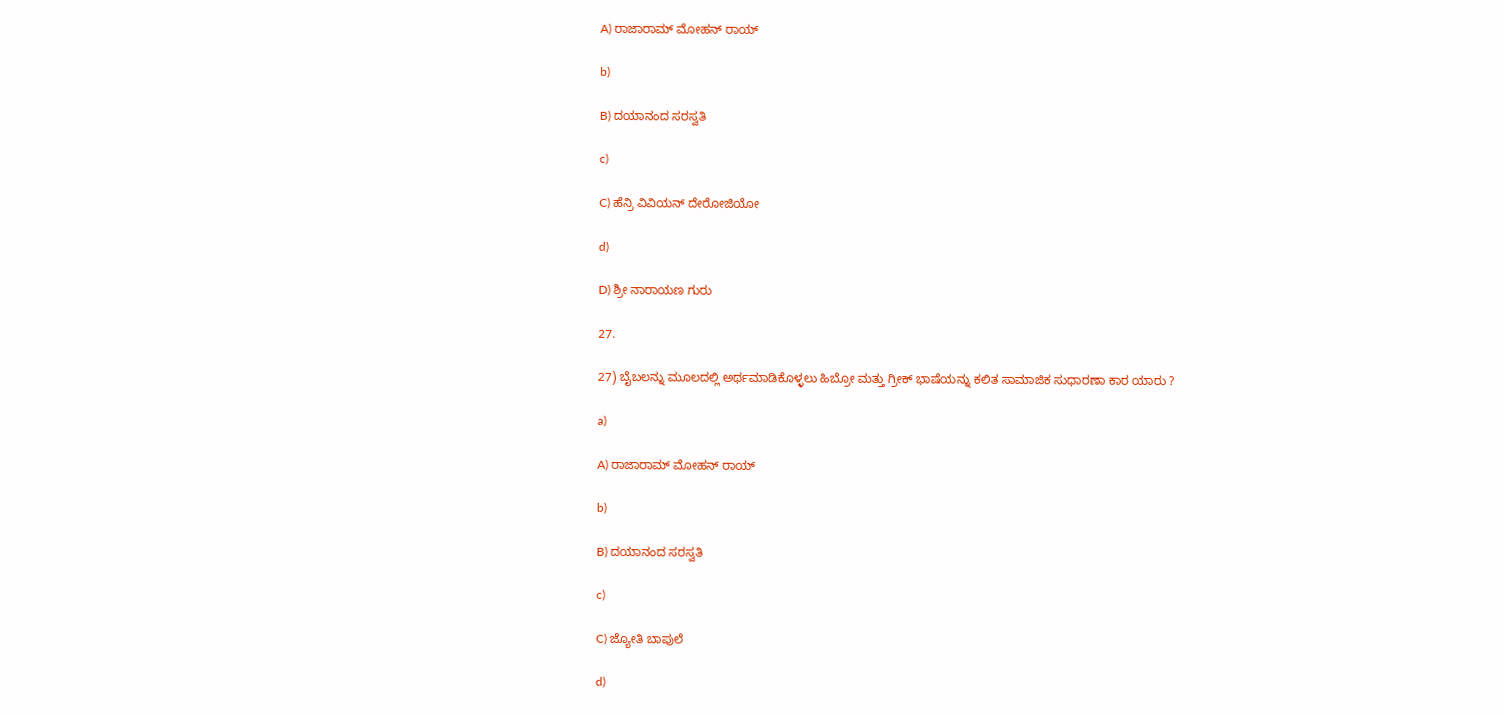A) ರಾಜಾರಾಮ್ ಮೋಹನ್ ರಾಯ್

b)

B) ದಯಾನಂದ ಸರಸ್ವತಿ

c)

C) ಹೆನ್ರಿ ವಿವಿಯನ್ ದೇರೋಜಿಯೋ

d)

D) ಶ್ರೀ ನಾರಾಯಣ ಗುರು

27.

27) ಬೈಬಲನ್ನು ಮೂಲದಲ್ಲಿ ಅರ್ಥಮಾಡಿಕೊಳ್ಳಲು ಹಿಬ್ರೋ ಮತ್ತು ಗ್ರೀಕ್ ಭಾಷೆಯನ್ನು ಕಲಿತ ಸಾಮಾಜಿಕ ಸುಧಾರಣಾ ಕಾರ ಯಾರು ?

a)

A) ರಾಜಾರಾಮ್ ಮೋಹನ್ ರಾಯ್

b)

B) ದಯಾನಂದ ಸರಸ್ವತಿ

c)

C) ಜ್ಯೋತಿ ಬಾಪುಲೆ

d)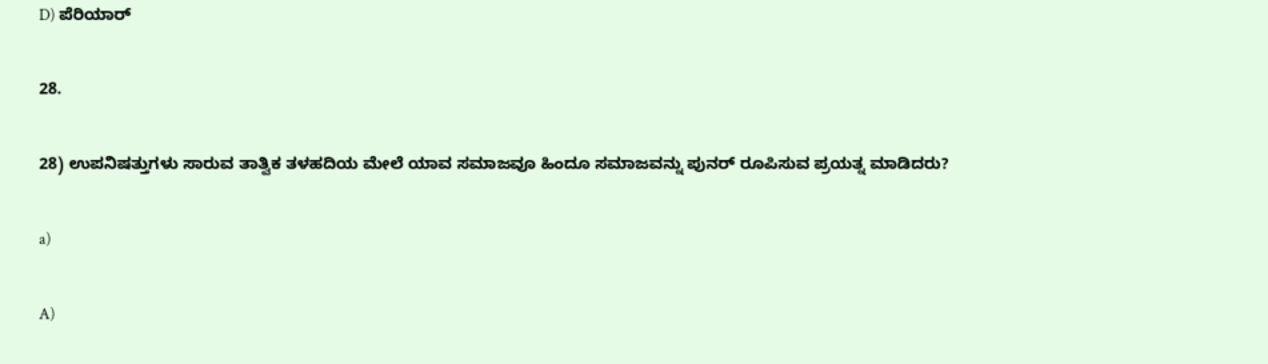D) ಪೆರಿಯಾರ್

28.

28) ಉಪನಿಷತ್ತುಗಳು ಸಾರುವ ತಾತ್ವಿಕ ತಳಹದಿಯ ಮೇಲೆ ಯಾವ ಸಮಾಜವೂ ಹಿಂದೂ ಸಮಾಜವನ್ನು ಪುನರ್ ರೂಪಿಸುವ ಪ್ರಯತ್ನ ಮಾಡಿದರು?

a)

A)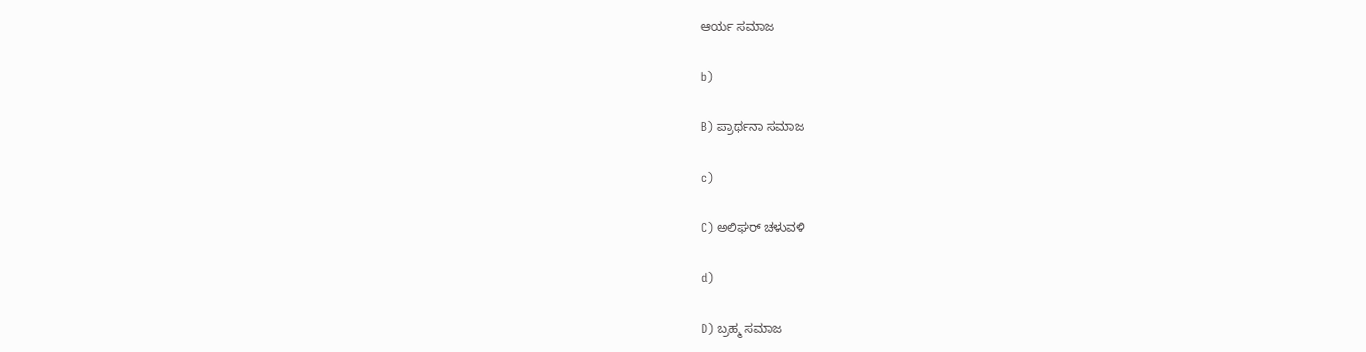ಆರ್ಯ ಸಮಾಜ

b)

B) ಪ್ರಾರ್ಥನಾ ಸಮಾಜ

c)

C) ಅಲಿಘರ್ ಚಳುವಳಿ

d)

D) ಬ್ರಹ್ಮ ಸಮಾಜ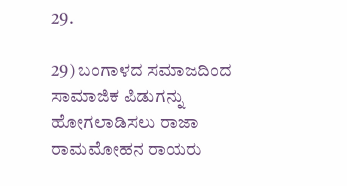29.

29) ಬಂಗಾಳದ ಸಮಾಜದಿಂದ ಸಾಮಾಜಿಕ ಪಿಡುಗನ್ನು ಹೋಗಲಾಡಿಸಲು ರಾಜಾ ರಾಮಮೋಹನ ರಾಯರು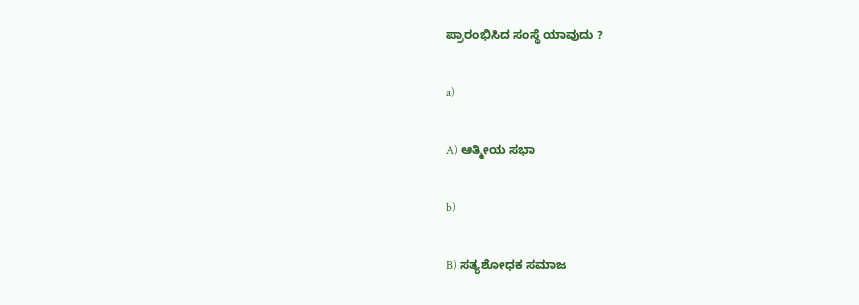ಪ್ರಾರಂಭಿಸಿದ ಸಂಸ್ಥೆ ಯಾವುದು ?

a)

A) ಆತ್ಮೀಯ ಸಭಾ

b)

B) ಸತ್ಯಶೋಧಕ ಸಮಾಜ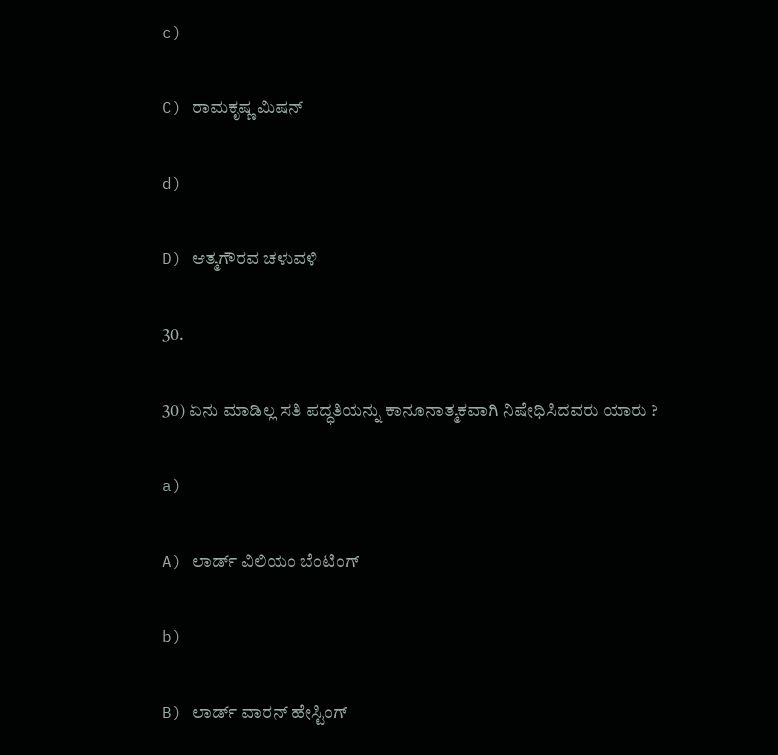c)

C) ರಾಮಕೃಷ್ಣ ಮಿಷನ್

d)

D) ಆತ್ಮಗೌರವ ಚಳುವಳಿ

30.

30) ಏನು ಮಾಡಿಲ್ಲ ಸತಿ ಪದ್ಧತಿಯನ್ನು ಕಾನೂನಾತ್ಮಕವಾಗಿ ನಿಷೇಧಿಸಿದವರು ಯಾರು ?

a)

A) ಲಾರ್ಡ್ ವಿಲಿಯಂ ಬೆಂಟಿಂಗ್

b)

B) ಲಾರ್ಡ್ ವಾರನ್ ಹೇಸ್ಟಿಂಗ್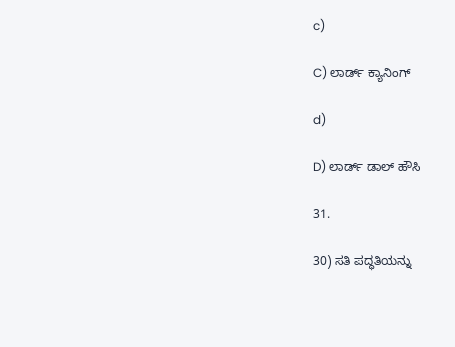c)

C) ಲಾರ್ಡ್ ಕ್ಯಾನಿಂಗ್

d)

D) ಲಾರ್ಡ್ ಡಾಲ್ ಹೌಸಿ

31.

30) ಸತಿ ಪದ್ಧತಿಯನ್ನು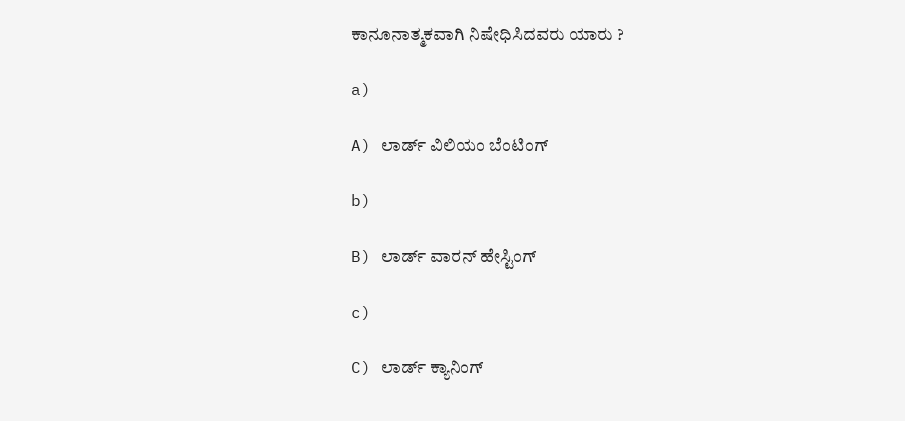ಕಾನೂನಾತ್ಮಕವಾಗಿ ನಿಷೇಧಿಸಿದವರು ಯಾರು ?

a)

A) ಲಾರ್ಡ್ ವಿಲಿಯಂ ಬೆಂಟಿಂಗ್

b)

B) ಲಾರ್ಡ್ ವಾರನ್ ಹೇಸ್ಟಿಂಗ್

c)

C) ಲಾರ್ಡ್ ಕ್ಯಾನಿಂಗ್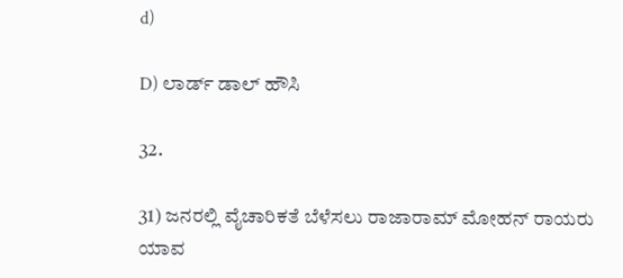d)

D) ಲಾರ್ಡ್ ಡಾಲ್ ಹೌಸಿ

32.

31) ಜನರಲ್ಲಿ ವೈಚಾರಿಕತೆ ಬೆಳೆಸಲು ರಾಜಾರಾಮ್ ಮೋಹನ್ ರಾಯರು ಯಾವ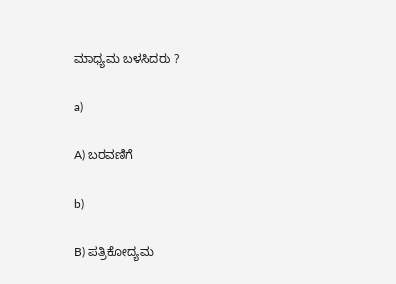ಮಾಧ್ಯಮ ಬಳಸಿದರು ?

a)

A) ಬರವಣಿಗೆ

b)

B) ಪತ್ರಿಕೋದ್ಯಮ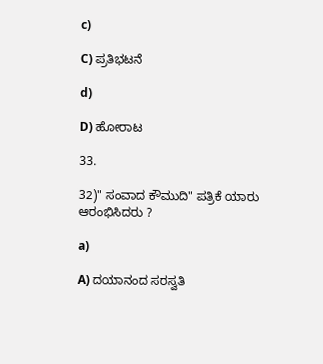c)

C) ಪ್ರತಿಭಟನೆ

d)

D) ಹೋರಾಟ

33.

32)" ಸಂವಾದ ಕೌಮುದಿ" ಪತ್ರಿಕೆ ಯಾರು ಆರಂಭಿಸಿದರು ?

a)

A) ದಯಾನಂದ ಸರಸ್ವತಿ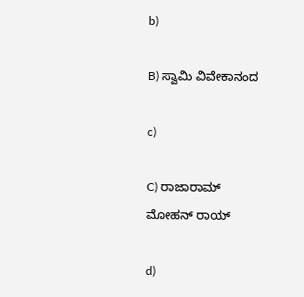b)

B) ಸ್ವಾಮಿ ವಿವೇಕಾನಂದ

c)

C) ರಾಜಾರಾಮ್ ಮೋಹನ್ ರಾಯ್

d)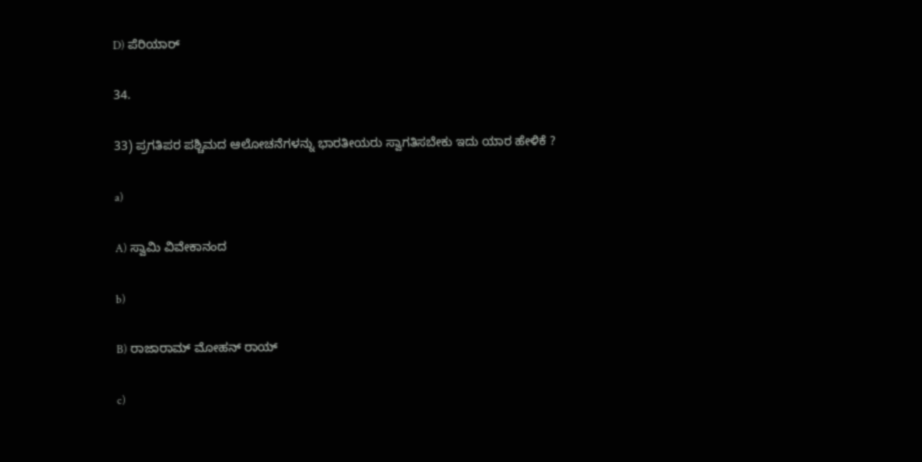D) ಪೆರಿಯಾರ್

34.

33) ಪ್ರಗತಿಪರ ಪಶ್ಚಿಮದ ಆಲೋಚನೆಗಳನ್ನು ಭಾರತೀಯರು ಸ್ವಾಗತಿಸಬೇಕು ಇದು ಯಾರ ಹೇಳಿಕೆ ?

a)

A) ಸ್ವಾಮಿ ವಿವೇಕಾನಂದ

b)

B) ರಾಜಾರಾಮ್ ಮೋಹನ್ ರಾಯ್

c)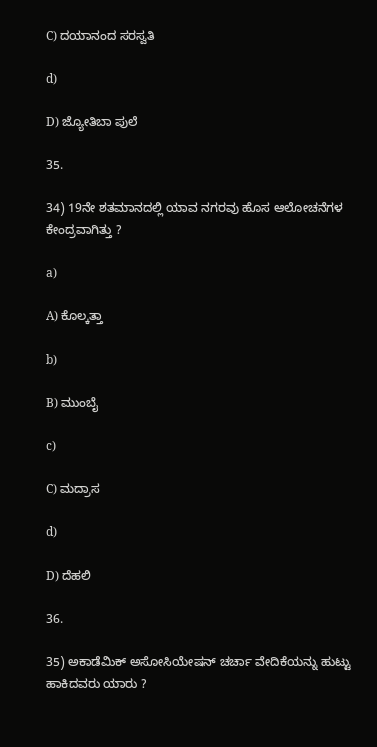C) ದಯಾನಂದ ಸರಸ್ವತಿ

d)

D) ಜ್ಯೋತಿಬಾ ಪುಲೆ

35.

34) 19ನೇ ಶತಮಾನದಲ್ಲಿ ಯಾವ ನಗರವು ಹೊಸ ಆಲೋಚನೆಗಳ ಕೇಂದ್ರವಾಗಿತ್ತು ?

a)

A) ಕೊಲ್ಕತ್ತಾ

b)

B) ಮುಂಬೈ

c)

C) ಮದ್ರಾಸ

d)

D) ದೆಹಲಿ

36.

35) ಅಕಾಡೆಮಿಕ್ ಅಸೋಸಿಯೇಷನ್ ಚರ್ಚಾ ವೇದಿಕೆಯನ್ನು ಹುಟ್ಟು ಹಾಕಿದವರು ಯಾರು ?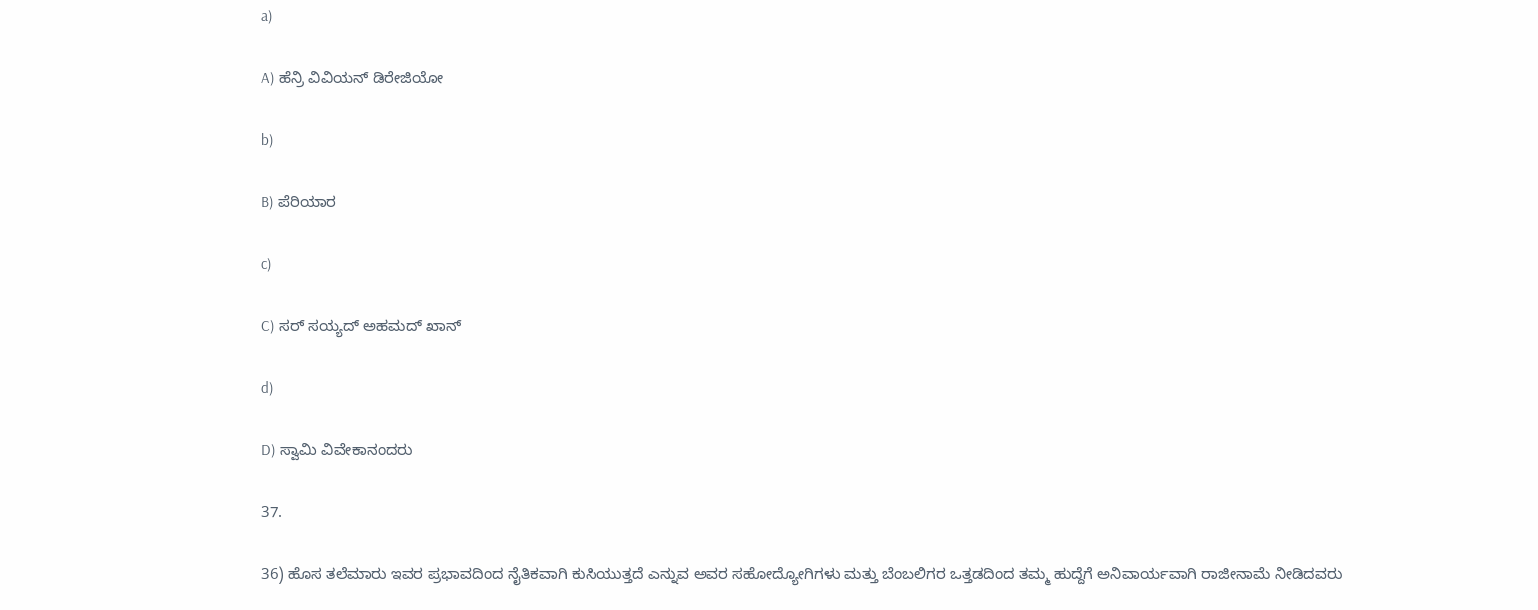a)

A) ಹೆನ್ರಿ ವಿವಿಯನ್ ಡಿರೇಜಿಯೋ

b)

B) ಪೆರಿಯಾರ

c)

C) ಸರ್ ಸಯ್ಯದ್ ಅಹಮದ್ ಖಾನ್

d)

D) ಸ್ವಾಮಿ ವಿವೇಕಾನಂದರು

37.

36) ಹೊಸ ತಲೆಮಾರು ಇವರ ಪ್ರಭಾವದಿಂದ ನೈತಿಕವಾಗಿ ಕುಸಿಯುತ್ತದೆ ಎನ್ನುವ ಅವರ ಸಹೋದ್ಯೋಗಿಗಳು ಮತ್ತು ಬೆಂಬಲಿಗರ ಒತ್ತಡದಿಂದ ತಮ್ಮ ಹುದ್ದೆಗೆ ಅನಿವಾರ್ಯವಾಗಿ ರಾಜೀನಾಮೆ ನೀಡಿದವರು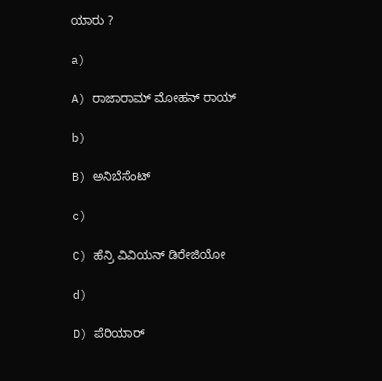ಯಾರು ?

a)

A) ರಾಜಾರಾಮ್ ಮೋಹನ್ ರಾಯ್

b)

B) ಅನಿಬೆಸೆಂಟ್

c)

C) ಹೆನ್ರಿ ವಿವಿಯನ್ ಡಿರೇಜಿಯೋ

d)

D) ಪೆರಿಯಾರ್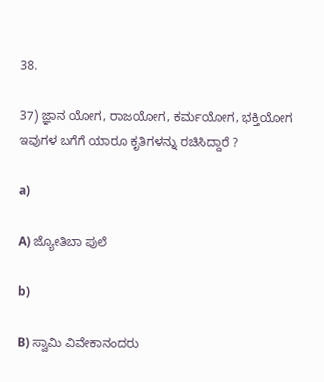38.

37) ಜ್ಞಾನ ಯೋಗ, ರಾಜಯೋಗ, ಕರ್ಮಯೋಗ, ಭಕ್ತಿಯೋಗ ಇವುಗಳ ಬಗೆಗೆ ಯಾರೂ ಕೃತಿಗಳನ್ನು ರಚಿಸಿದ್ದಾರೆ ?

a)

A) ಜ್ಯೋತಿಬಾ ಪುಲೆ

b)

B) ಸ್ವಾಮಿ ವಿವೇಕಾನಂದರು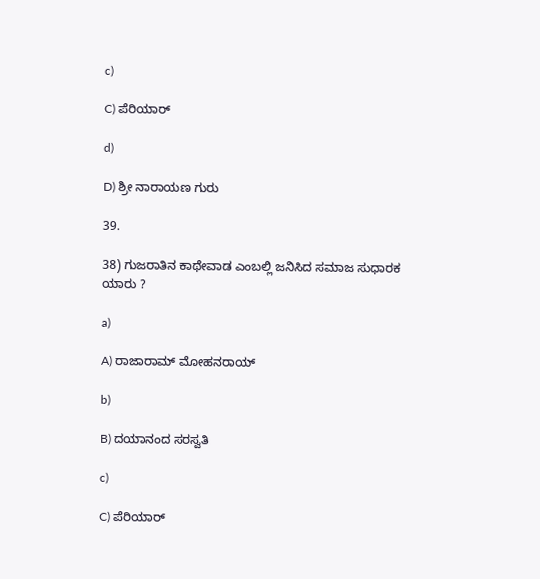c)

C) ಪೆರಿಯಾರ್

d)

D) ಶ್ರೀ ನಾರಾಯಣ ಗುರು

39.

38) ಗುಜರಾತಿನ ಕಾಥೇವಾಡ ಎಂಬಲ್ಲಿ ಜನಿಸಿದ ಸಮಾಜ ಸುಧಾರಕ ಯಾರು ?

a)

A) ರಾಜಾರಾಮ್ ಮೋಹನರಾಯ್

b)

B) ದಯಾನಂದ ಸರಸ್ವತಿ

c)

C) ಪೆರಿಯಾರ್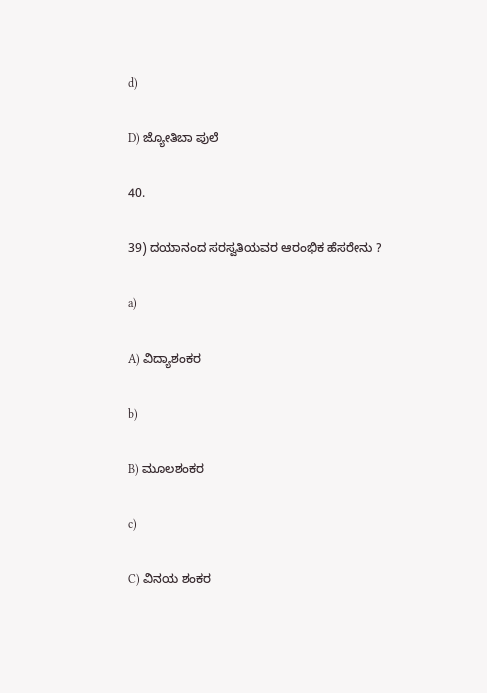d)

D) ಜ್ಯೋತಿಬಾ ಪುಲೆ

40.

39) ದಯಾನಂದ ಸರಸ್ವತಿಯವರ ಆರಂಭಿಕ ಹೆಸರೇನು ?

a)

A) ವಿದ್ಯಾಶಂಕರ

b)

B) ಮೂಲಶಂಕರ

c)

C) ವಿನಯ ಶಂಕರ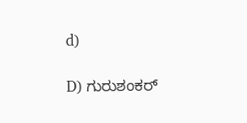d)

D) ಗುರುಶಂಕರ್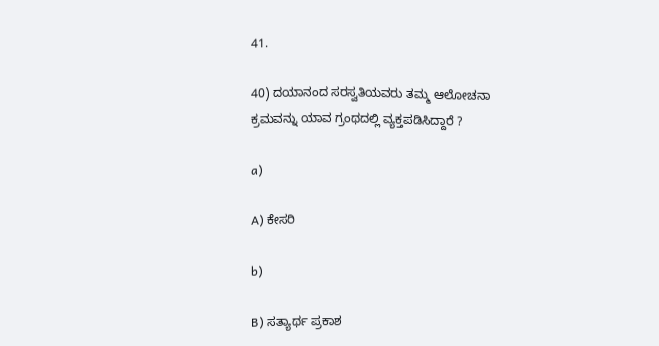41.

40) ದಯಾನಂದ ಸರಸ್ವತಿಯವರು ತಮ್ಮ ಆಲೋಚನಾ ಕ್ರಮವನ್ನು ಯಾವ ಗ್ರಂಥದಲ್ಲಿ ವ್ಯಕ್ತಪಡಿಸಿದ್ದಾರೆ ?

a)

A) ಕೇಸರಿ

b)

B) ಸತ್ಯಾರ್ಥ ಪ್ರಕಾಶ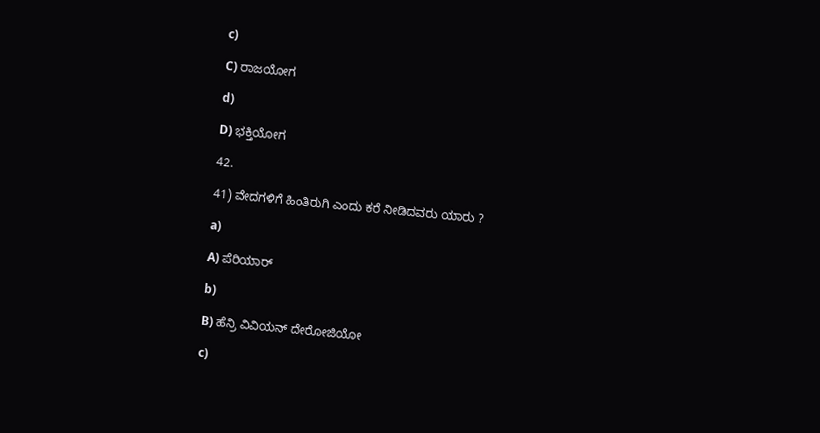c)

C) ರಾಜಯೋಗ

d)

D) ಭಕ್ತಿಯೋಗ

42.

41) ವೇದಗಳಿಗೆ ಹಿಂತಿರುಗಿ ಎಂದು ಕರೆ ನೀಡಿದವರು ಯಾರು ?

a)

A) ಪೆರಿಯಾರ್

b)

B) ಹೆನ್ರಿ ವಿವಿಯನ್ ದೇರೋಜಿಯೋ

c)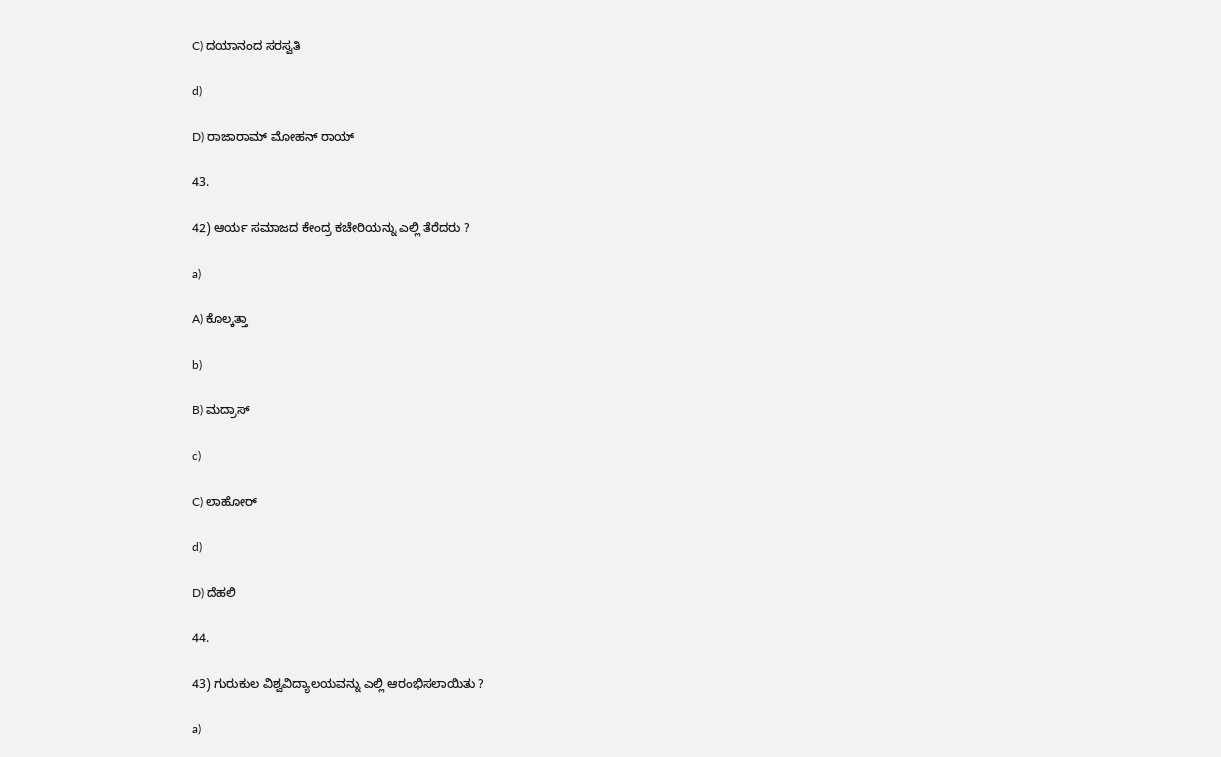C) ದಯಾನಂದ ಸರಸ್ವತಿ

d)

D) ರಾಜಾರಾಮ್ ಮೋಹನ್ ರಾಯ್

43.

42) ಆರ್ಯ ಸಮಾಜದ ಕೇಂದ್ರ ಕಚೇರಿಯನ್ನು ಎಲ್ಲಿ ತೆರೆದರು ?

a)

A) ಕೊಲ್ಕತ್ತಾ

b)

B) ಮದ್ರಾಸ್

c)

C) ಲಾಹೋರ್

d)

D) ದೆಹಲಿ

44.

43) ಗುರುಕುಲ ವಿಶ್ವವಿದ್ಯಾಲಯವನ್ನು ಎಲ್ಲಿ ಆರಂಭಿಸಲಾಯಿತು ?

a)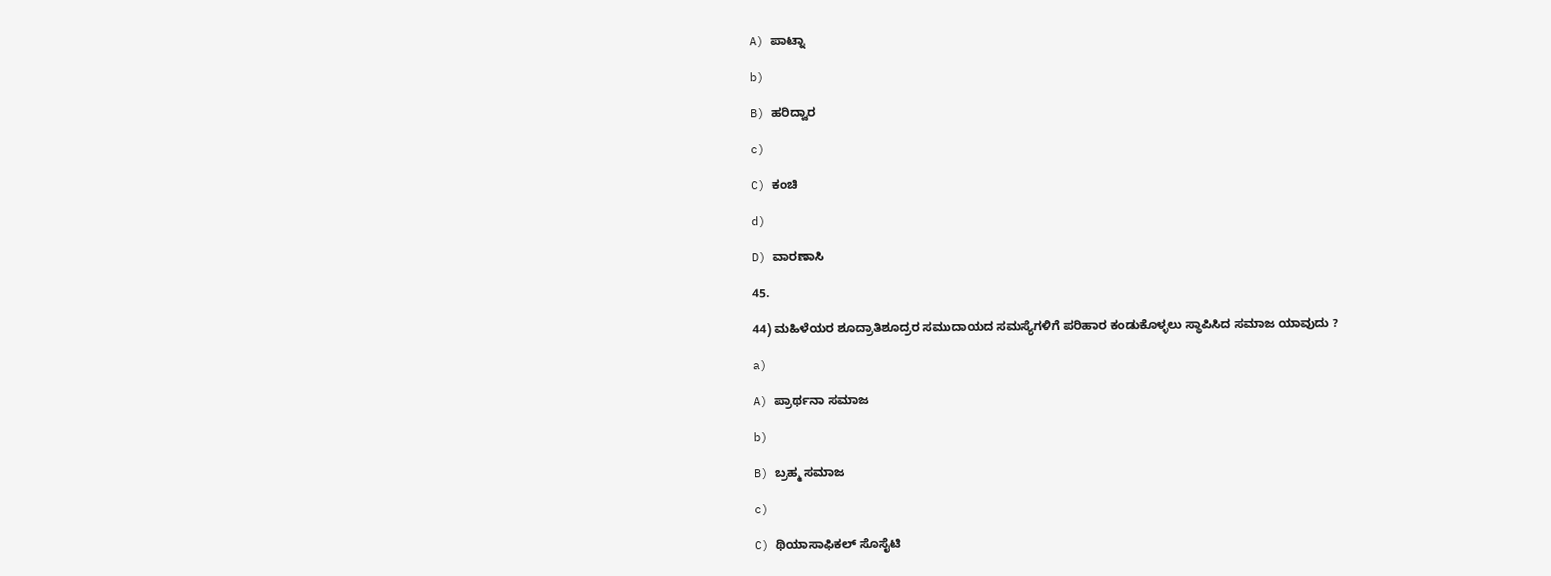A) ಪಾಟ್ನಾ

b)

B) ಹರಿದ್ವಾರ

c)

C) ಕಂಚಿ

d)

D) ವಾರಣಾಸಿ

45.

44) ಮಹಿಳೆಯರ ಶೂದ್ರಾತಿಶೂದ್ರರ ಸಮುದಾಯದ ಸಮಸ್ಯೆಗಳಿಗೆ ಪರಿಹಾರ ಕಂಡುಕೊಳ್ಳಲು ಸ್ಥಾಪಿಸಿದ ಸಮಾಜ ಯಾವುದು ?

a)

A) ಪ್ರಾರ್ಥನಾ ಸಮಾಜ

b)

B) ಬ್ರಹ್ಮ ಸಮಾಜ

c)

C) ಥಿಯಾಸಾಫಿಕಲ್ ಸೊಸೈಟಿ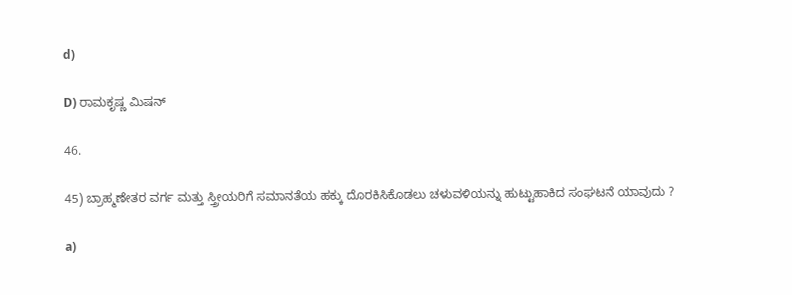d)

D) ರಾಮಕೃಷ್ಣ ಮಿಷನ್

46.

45) ಬ್ರಾಹ್ಮಣೇತರ ವರ್ಗ ಮತ್ತು ಸ್ತ್ರೀಯರಿಗೆ ಸಮಾನತೆಯ ಹಕ್ಕು ದೊರಕಿಸಿಕೊಡಲು ಚಳುವಳಿಯನ್ನು ಹುಟ್ಟುಹಾಕಿದ ಸಂಘಟನೆ ಯಾವುದು ?

a)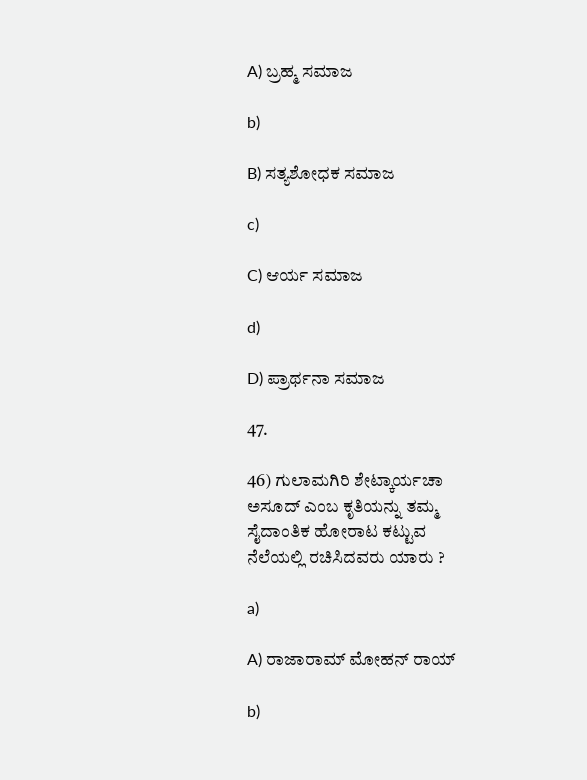A) ಬ್ರಹ್ಮ ಸಮಾಜ

b)

B) ಸತ್ಯಶೋಧಕ ಸಮಾಜ

c)

C) ಆರ್ಯ ಸಮಾಜ

d)

D) ಪ್ರಾರ್ಥನಾ ಸಮಾಜ

47.

46) ಗುಲಾಮಗಿರಿ ಶೇಟ್ಕಾರ್ಯಚಾ ಅಸೂದ್ ಎಂಬ ಕೃತಿಯನ್ನು ತಮ್ಮ ಸೈದಾಂತಿಕ ಹೋರಾಟ ಕಟ್ಟುವ ನೆಲೆಯಲ್ಲಿ ರಚಿಸಿದವರು ಯಾರು ?

a)

A) ರಾಜಾರಾಮ್ ಮೋಹನ್ ರಾಯ್

b)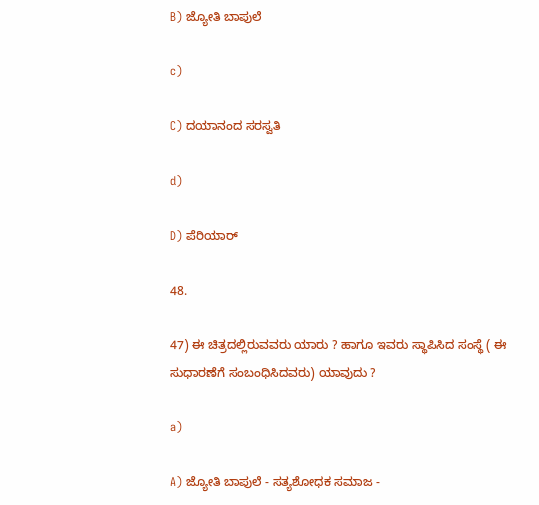B) ಜ್ಯೋತಿ ಬಾಪುಲೆ

c)

C) ದಯಾನಂದ ಸರಸ್ವತಿ

d)

D) ಪೆರಿಯಾರ್

48.

47) ಈ ಚಿತ್ರದಲ್ಲಿರುವವರು ಯಾರು ? ಹಾಗೂ ಇವರು ಸ್ಥಾಪಿಸಿದ ಸಂಸ್ಥೆ ( ಈ ಸುಧಾರಣೆಗೆ ಸಂಬಂಧಿಸಿದವರು) ಯಾವುದು ?

a)

A) ಜ್ಯೋತಿ ಬಾಪುಲೆ - ಸತ್ಯಶೋಧಕ ಸಮಾಜ -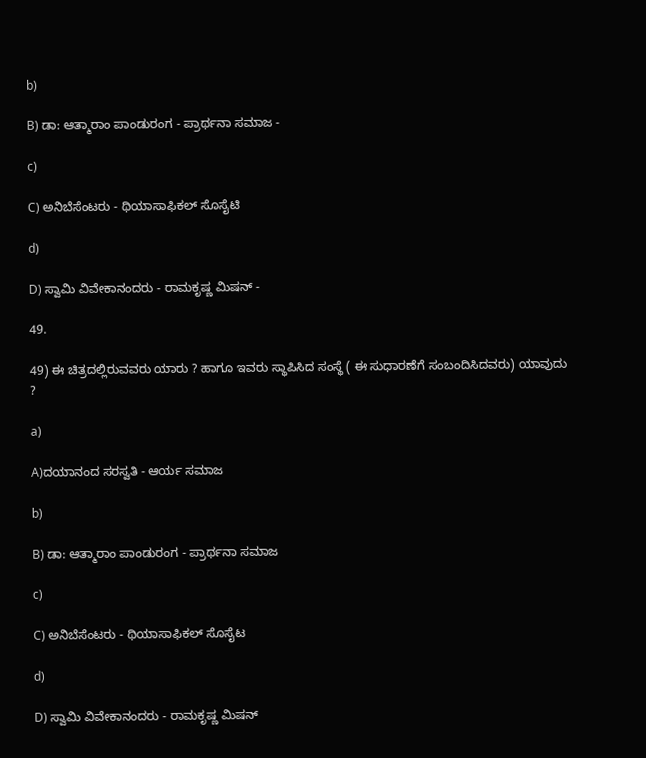b)

B) ಡಾ: ಆತ್ಮಾರಾಂ ಪಾಂಡುರಂಗ - ಪ್ರಾರ್ಥನಾ ಸಮಾಜ -

c)

C) ಅನಿಬೆಸೆಂಟರು - ಥಿಯಾಸಾಫಿಕಲ್ ಸೊಸೈಟಿ

d)

D) ಸ್ವಾಮಿ ವಿವೇಕಾನಂದರು - ರಾಮಕೃಷ್ಣ ಮಿಷನ್ -

49.

49) ಈ ಚಿತ್ರದಲ್ಲಿರುವವರು ಯಾರು ? ಹಾಗೂ ಇವರು ಸ್ಥಾಪಿಸಿದ ಸಂಸ್ಥೆ ( ಈ ಸುಧಾರಣೆಗೆ ಸಂಬಂದಿಸಿದವರು) ಯಾವುದು ?

a)

A)ದಯಾನಂದ ಸರಸ್ವತಿ - ಆರ್ಯ ಸಮಾಜ

b)

B) ಡಾ: ಆತ್ಮಾರಾಂ ಪಾಂಡುರಂಗ - ಪ್ರಾರ್ಥನಾ ಸಮಾಜ

c)

C) ಅನಿಬೆಸೆಂಟರು - ಥಿಯಾಸಾಫಿಕಲ್ ಸೊಸೈಟ

d)

D) ಸ್ವಾಮಿ ವಿವೇಕಾನಂದರು - ರಾಮಕೃಷ್ಣ ಮಿಷನ್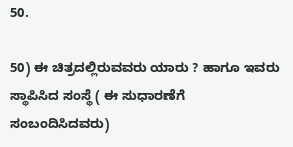50.

50) ಈ ಚಿತ್ರದಲ್ಲಿರುವವರು ಯಾರು ? ಹಾಗೂ ಇವರು ಸ್ಥಾಪಿಸಿದ ಸಂಸ್ಥೆ ( ಈ ಸುಧಾರಣೆಗೆ ಸಂಬಂದಿಸಿದವರು)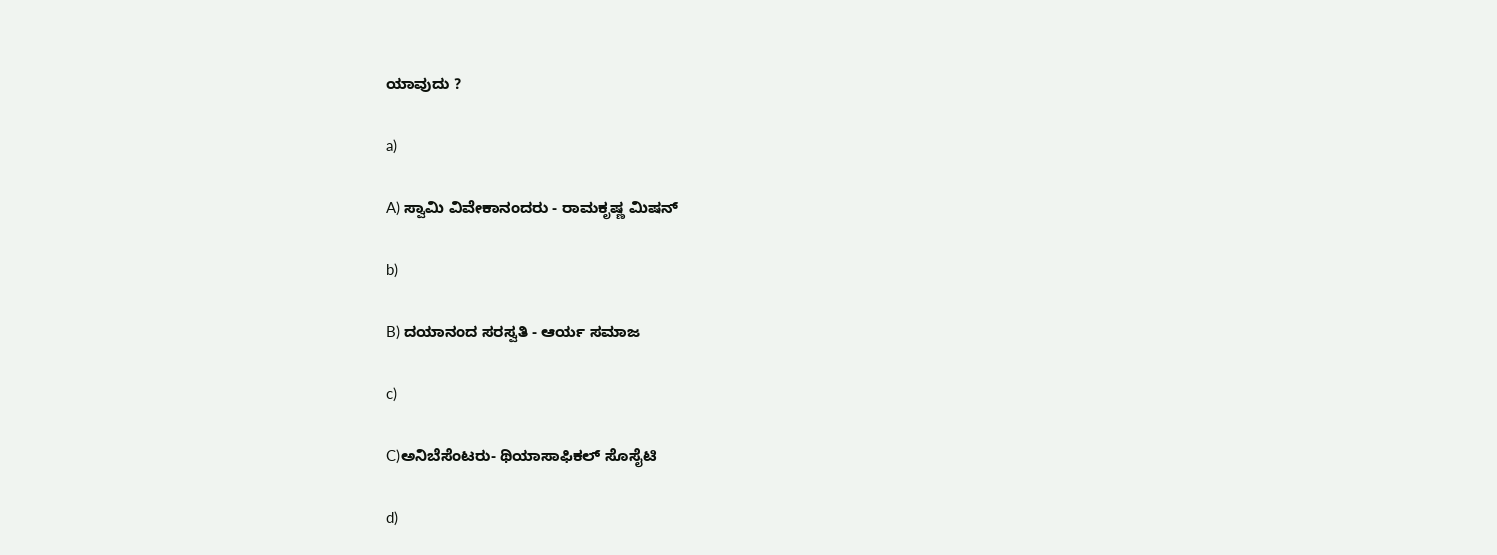ಯಾವುದು ?

a)

A) ಸ್ವಾಮಿ ವಿವೇಕಾನಂದರು - ರಾಮಕೃಷ್ಣ ಮಿಷನ್

b)

B) ದಯಾನಂದ ಸರಸ್ವತಿ - ಆರ್ಯ ಸಮಾಜ

c)

C)ಅನಿಬೆಸೆಂಟರು- ಥಿಯಾಸಾಫಿಕಲ್ ಸೊಸೈಟಿ

d)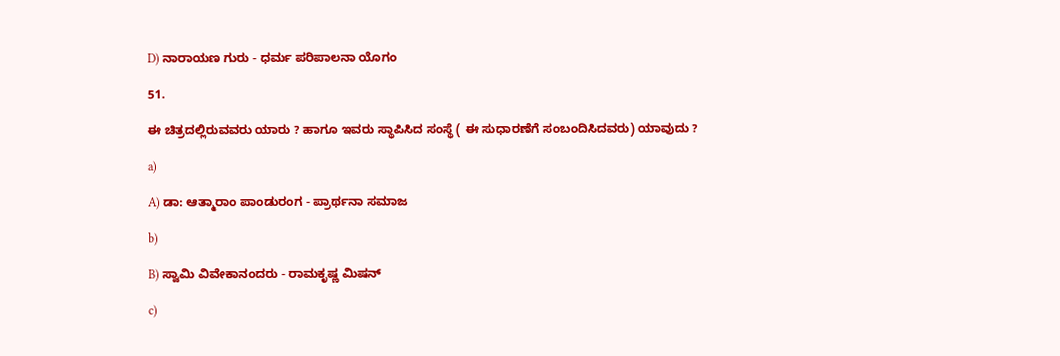D) ನಾರಾಯಣ ಗುರು - ಧರ್ಮ ಪರಿಪಾಲನಾ ಯೊಗಂ

51.

ಈ ಚಿತ್ರದಲ್ಲಿರುವವರು ಯಾರು ? ಹಾಗೂ ಇವರು ಸ್ಥಾಪಿಸಿದ ಸಂಸ್ಥೆ ( ಈ ಸುಧಾರಣೆಗೆ ಸಂಬಂದಿಸಿದವರು) ಯಾವುದು ?

a)

A) ಡಾ: ಆತ್ಮಾರಾಂ ಪಾಂಡುರಂಗ - ಪ್ರಾರ್ಥನಾ ಸಮಾಜ

b)

B) ಸ್ವಾಮಿ ವಿವೇಕಾನಂದರು - ರಾಮಕೃಷ್ಣ ಮಿಷನ್

c)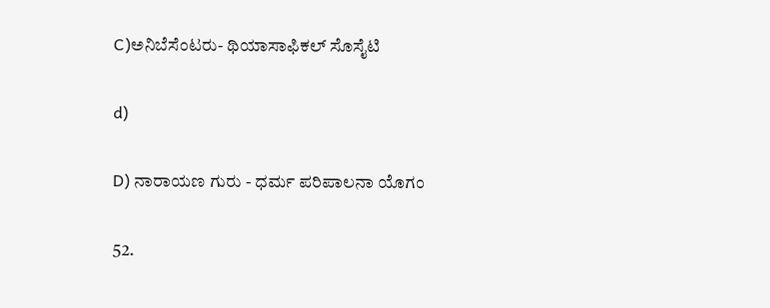C)ಅನಿಬೆಸೆಂಟರು- ಥಿಯಾಸಾಫಿಕಲ್ ಸೊಸೈಟಿ

d)

D) ನಾರಾಯಣ ಗುರು - ಧರ್ಮ ಪರಿಪಾಲನಾ ಯೊಗಂ

52.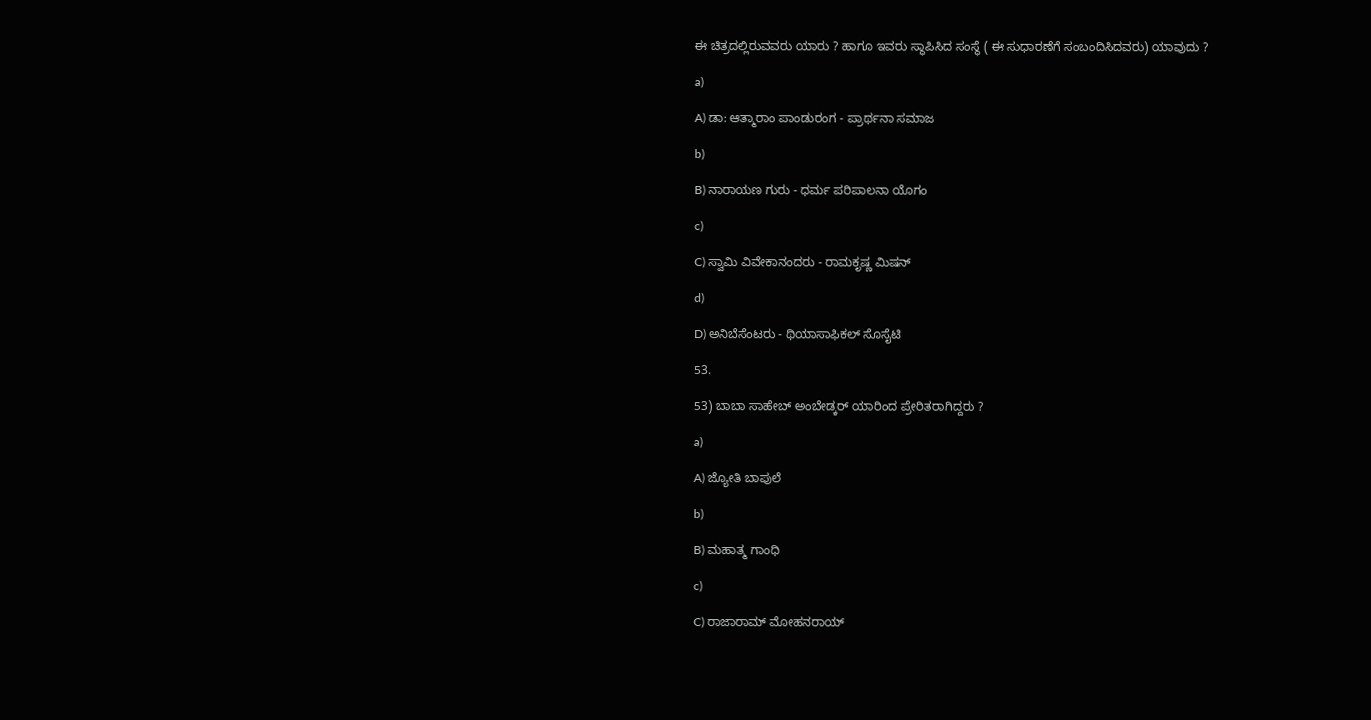ಈ ಚಿತ್ರದಲ್ಲಿರುವವರು ಯಾರು ? ಹಾಗೂ ಇವರು ಸ್ಥಾಪಿಸಿದ ಸಂಸ್ಥೆ ( ಈ ಸುಧಾರಣೆಗೆ ಸಂಬಂದಿಸಿದವರು) ಯಾವುದು ?

a)

A) ಡಾ: ಆತ್ಮಾರಾಂ ಪಾಂಡುರಂಗ - ಪ್ರಾರ್ಥನಾ ಸಮಾಜ

b)

B) ನಾರಾಯಣ ಗುರು - ಧರ್ಮ ಪರಿಪಾಲನಾ ಯೊಗಂ

c)

C) ಸ್ವಾಮಿ ವಿವೇಕಾನಂದರು - ರಾಮಕೃಷ್ಣ ಮಿಷನ್

d)

D) ಅನಿಬೆಸೆಂಟರು - ಥಿಯಾಸಾಫಿಕಲ್ ಸೊಸೈಟಿ

53.

53) ಬಾಬಾ ಸಾಹೇಬ್ ಅಂಬೇಡ್ಕರ್ ಯಾರಿಂದ ಪ್ರೇರಿತರಾಗಿದ್ದರು ?

a)

A) ಜ್ಯೋತಿ ಬಾಪುಲೆ

b)

B) ಮಹಾತ್ಮ ಗಾಂಧಿ

c)

C) ರಾಜಾರಾಮ್ ಮೋಹನರಾಯ್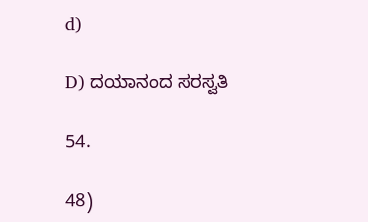d)

D) ದಯಾನಂದ ಸರಸ್ವತಿ

54.

48)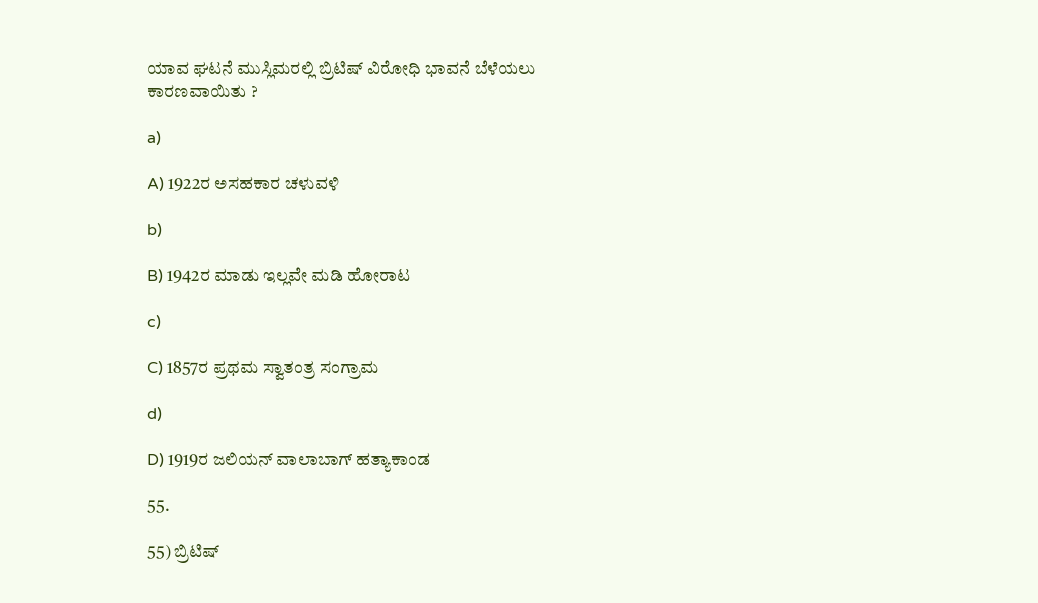ಯಾವ ಘಟನೆ ಮುಸ್ಲಿಮರಲ್ಲಿ ಬ್ರಿಟಿಷ್ ವಿರೋಧಿ ಭಾವನೆ ಬೆಳೆಯಲು ಕಾರಣವಾಯಿತು ?

a)

A) 1922ರ ಅಸಹಕಾರ ಚಳುವಳಿ

b)

B) 1942ರ ಮಾಡು ಇಲ್ಲವೇ ಮಡಿ ಹೋರಾಟ

c)

C) 1857ರ ಪ್ರಥಮ ಸ್ವಾತಂತ್ರ ಸಂಗ್ರಾಮ

d)

D) 1919ರ ಜಲಿಯನ್ ವಾಲಾಬಾಗ್ ಹತ್ಯಾಕಾಂಡ

55.

55) ಬ್ರಿಟಿಷ್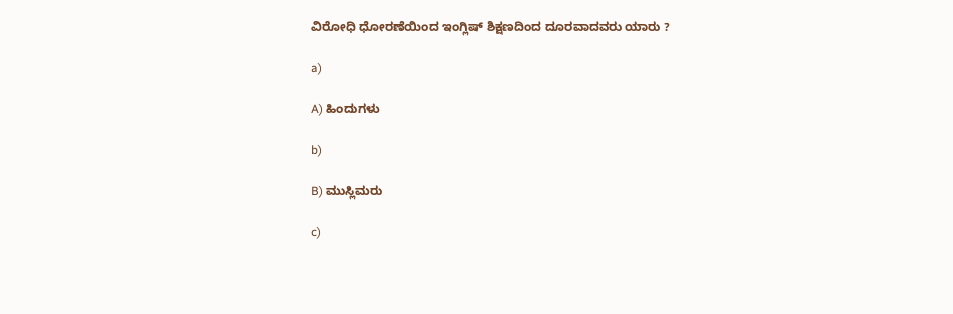ವಿರೋಧಿ ಧೋರಣೆಯಿಂದ ಇಂಗ್ಲಿಷ್ ಶಿಕ್ಷಣದಿಂದ ದೂರವಾದವರು ಯಾರು ?

a)

A) ಹಿಂದುಗಳು

b)

B) ಮುಸ್ಲಿಮರು

c)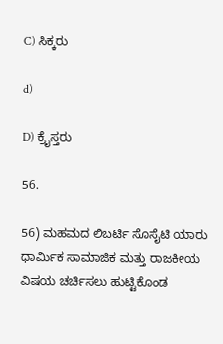C) ಸಿಕ್ಕರು

d)

D) ಕ್ರೈಸ್ತರು

56.

56) ಮಹಮದ ಲಿಬರ್ಟಿ ಸೊಸೈಟಿ ಯಾರು ಧಾರ್ಮಿಕ ಸಾಮಾಜಿಕ ಮತ್ತು ರಾಜಕೀಯ ವಿಷಯ ಚರ್ಚಿಸಲು ಹುಟ್ಟಿಕೊಂಡ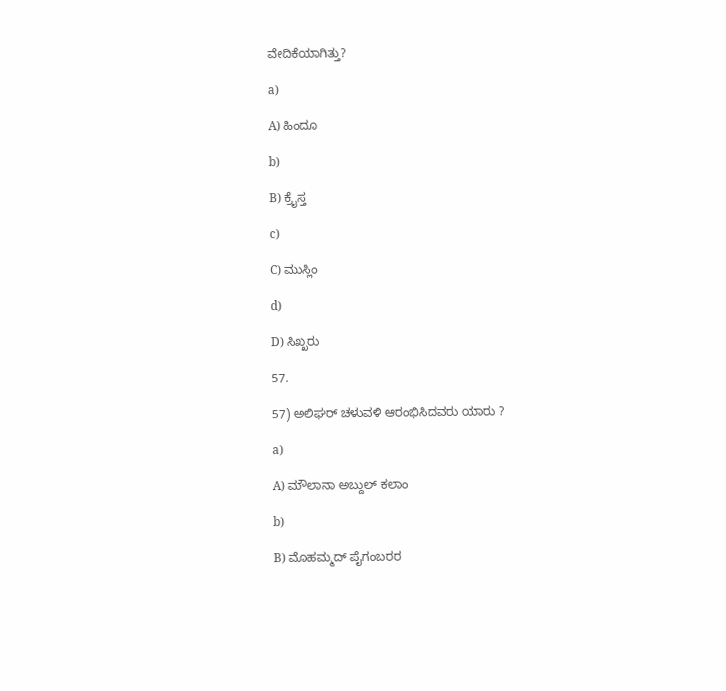ವೇದಿಕೆಯಾಗಿತ್ತು?

a)

A) ಹಿಂದೂ

b)

B) ಕ್ರೈಸ್ತ

c)

C) ಮುಸ್ಲಿಂ

d)

D) ಸಿಖ್ಖರು

57.

57) ಅಲಿಘರ್ ಚಳುವಳಿ ಆರಂಭಿಸಿದವರು ಯಾರು ?

a)

A) ಮೌಲಾನಾ ಅಬ್ದುಲ್ ಕಲಾಂ

b)

B) ಮೊಹಮ್ಮದ್ ಪೈಗಂಬರರ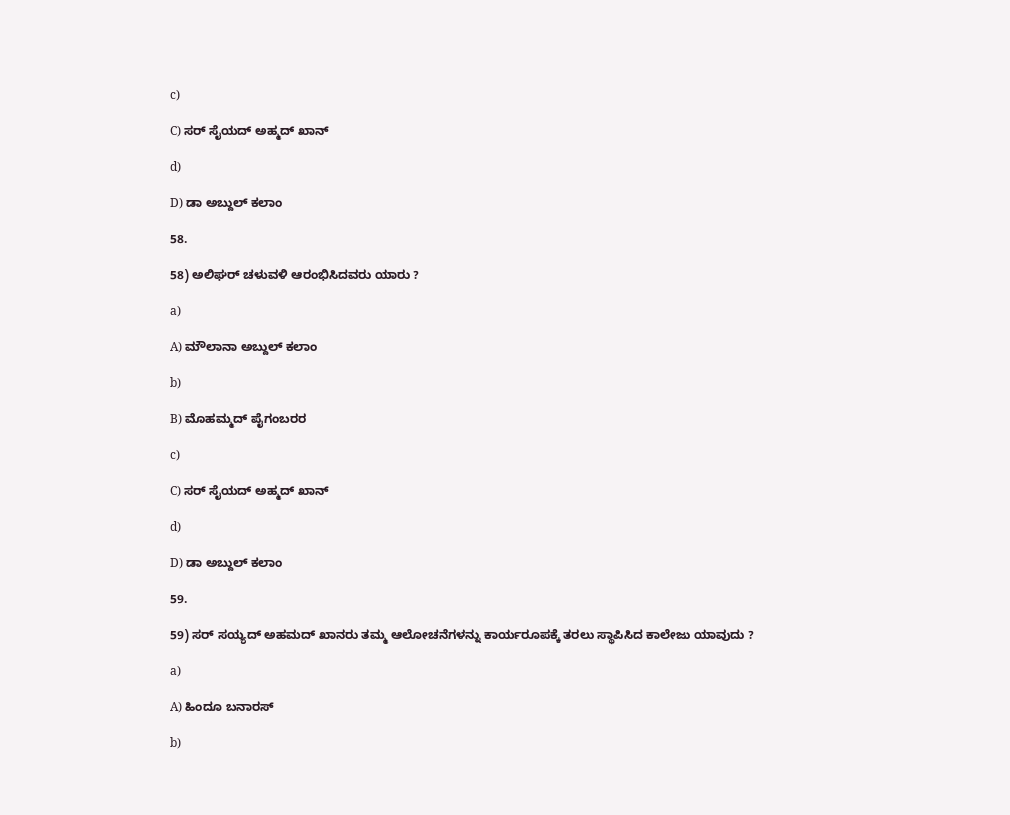c)

C) ಸರ್ ಸೈಯದ್ ಅಹ್ಮದ್ ಖಾನ್

d)

D) ಡಾ ಅಬ್ದುಲ್ ಕಲಾಂ

58.

58) ಅಲಿಘರ್ ಚಳುವಳಿ ಆರಂಭಿಸಿದವರು ಯಾರು ?

a)

A) ಮೌಲಾನಾ ಅಬ್ದುಲ್ ಕಲಾಂ

b)

B) ಮೊಹಮ್ಮದ್ ಪೈಗಂಬರರ

c)

C) ಸರ್ ಸೈಯದ್ ಅಹ್ಮದ್ ಖಾನ್

d)

D) ಡಾ ಅಬ್ದುಲ್ ಕಲಾಂ

59.

59) ಸರ್ ಸಯ್ಯದ್ ಅಹಮದ್ ಖಾನರು ತಮ್ಮ ಆಲೋಚನೆಗಳನ್ನು ಕಾರ್ಯರೂಪಕ್ಕೆ ತರಲು ಸ್ಥಾಪಿಸಿದ ಕಾಲೇಜು ಯಾವುದು ?

a)

A) ಹಿಂದೂ ಬನಾರಸ್

b)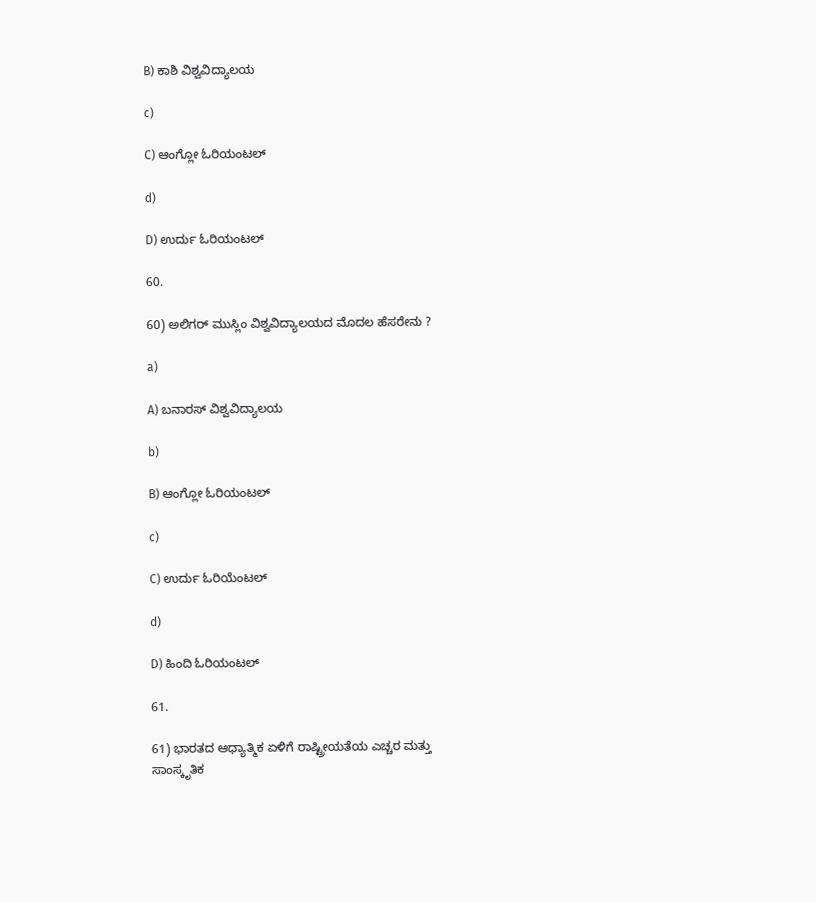B) ಕಾಶಿ ವಿಶ್ವವಿದ್ಯಾಲಯ

c)

C) ಆಂಗ್ಲೋ ಓರಿಯಂಟಲ್

d)

D) ಉರ್ದು ಓರಿಯಂಟಲ್

60.

60) ಅಲಿಗರ್ ಮುಸ್ಲಿಂ ವಿಶ್ವವಿದ್ಯಾಲಯದ ಮೊದಲ ಹೆಸರೇನು ?

a)

A) ಬನಾರಸ್ ವಿಶ್ವವಿದ್ಯಾಲಯ

b)

B) ಆಂಗ್ಲೋ ಓರಿಯಂಟಲ್

c)

C) ಉರ್ದು ಓರಿಯೆಂಟಲ್

d)

D) ಹಿಂದಿ ಓರಿಯಂಟಲ್

61.

61) ಭಾರತದ ಆಧ್ಯಾತ್ಮಿಕ ಏಳಿಗೆ ರಾಷ್ಟ್ರೀಯತೆಯ ಎಚ್ಚರ ಮತ್ತು ಸಾಂಸ್ಕೃತಿಕ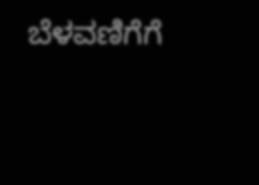ಬೆಳವಣಿಗೆಗೆ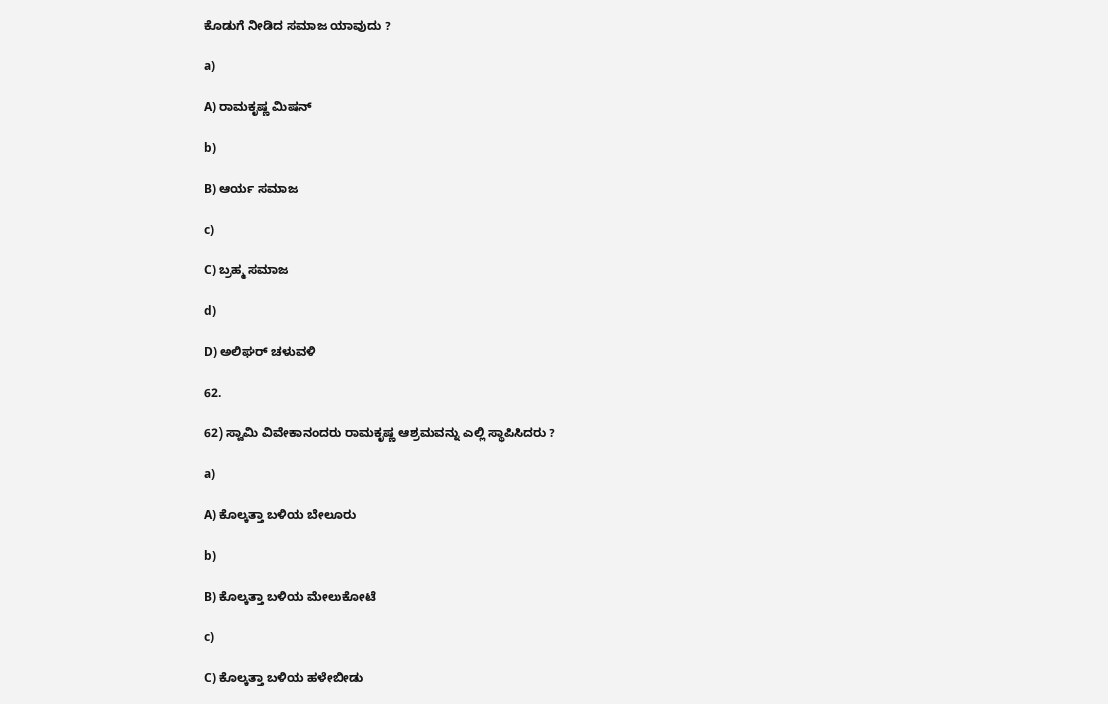ಕೊಡುಗೆ ನೀಡಿದ ಸಮಾಜ ಯಾವುದು ?

a)

A) ರಾಮಕೃಷ್ಣ ಮಿಷನ್

b)

B) ಆರ್ಯ ಸಮಾಜ

c)

C) ಬ್ರಹ್ಮ ಸಮಾಜ

d)

D) ಅಲಿಘರ್ ಚಳುವಳಿ

62.

62) ಸ್ವಾಮಿ ವಿವೇಕಾನಂದರು ರಾಮಕೃಷ್ಣ ಆಶ್ರಮವನ್ನು ಎಲ್ಲಿ ಸ್ಥಾಪಿಸಿದರು ?

a)

A) ಕೊಲ್ಕತ್ತಾ ಬಳಿಯ ಬೇಲೂರು

b)

B) ಕೊಲ್ಕತ್ತಾ ಬಳಿಯ ಮೇಲುಕೋಟೆ

c)

C) ಕೊಲ್ಕತ್ತಾ ಬಳಿಯ ಹಳೇಬೀಡು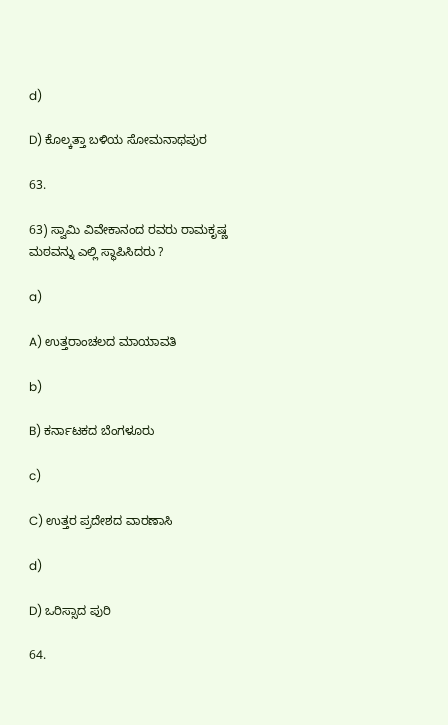d)

D) ಕೊಲ್ಕತ್ತಾ ಬಳಿಯ ಸೋಮನಾಥಪುರ

63.

63) ಸ್ವಾಮಿ ವಿವೇಕಾನಂದ ರವರು ರಾಮಕೃಷ್ಣ ಮಠವನ್ನು ಎಲ್ಲಿ ಸ್ಥಾಪಿಸಿದರು ?

a)

A) ಉತ್ತರಾಂಚಲದ ಮಾಯಾವತಿ

b)

B) ಕರ್ನಾಟಕದ ಬೆಂಗಳೂರು

c)

C) ಉತ್ತರ ಪ್ರದೇಶದ ವಾರಣಾಸಿ

d)

D) ಒರಿಸ್ಸಾದ ಪುರಿ

64.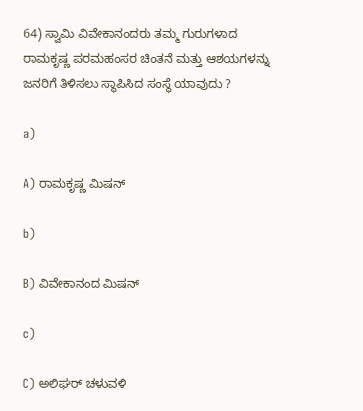64) ಸ್ವಾಮಿ ವಿವೇಕಾನಂದರು ತಮ್ಮ ಗುರುಗಳಾದ ರಾಮಕೃಷ್ಣ ಪರಮಹಂಸರ ಚಿಂತನೆ ಮತ್ತು ಆಶಯಗಳನ್ನು ಜನರಿಗೆ ತಿಳಿಸಲು ಸ್ಥಾಪಿಸಿದ ಸಂಸ್ಥೆ ಯಾವುದು ?

a)

A) ರಾಮಕೃಷ್ಣ ಮಿಷನ್

b)

B) ವಿವೇಕಾನಂದ ಮಿಷನ್

c)

C) ಅಲಿಘರ್ ಚಳುವಳಿ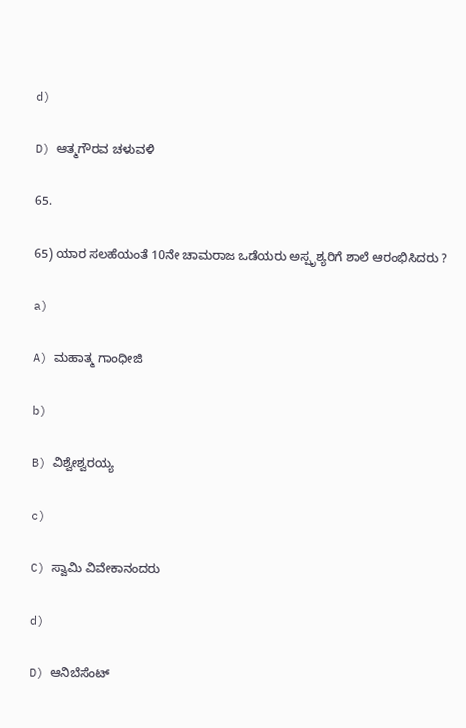d)

D) ಆತ್ಮಗೌರವ ಚಳುವಳಿ

65.

65) ಯಾರ ಸಲಹೆಯಂತೆ 10ನೇ ಚಾಮರಾಜ ಒಡೆಯರು ಅಸ್ಪೃಶ್ಯರಿಗೆ ಶಾಲೆ ಆರಂಭಿಸಿದರು ?

a)

A) ಮಹಾತ್ಮ ಗಾಂಧೀಜಿ

b)

B) ವಿಶ್ವೇಶ್ವರಯ್ಯ

c)

C) ಸ್ವಾಮಿ ವಿವೇಕಾನಂದರು

d)

D) ಆನಿಬೆಸೆಂಟ್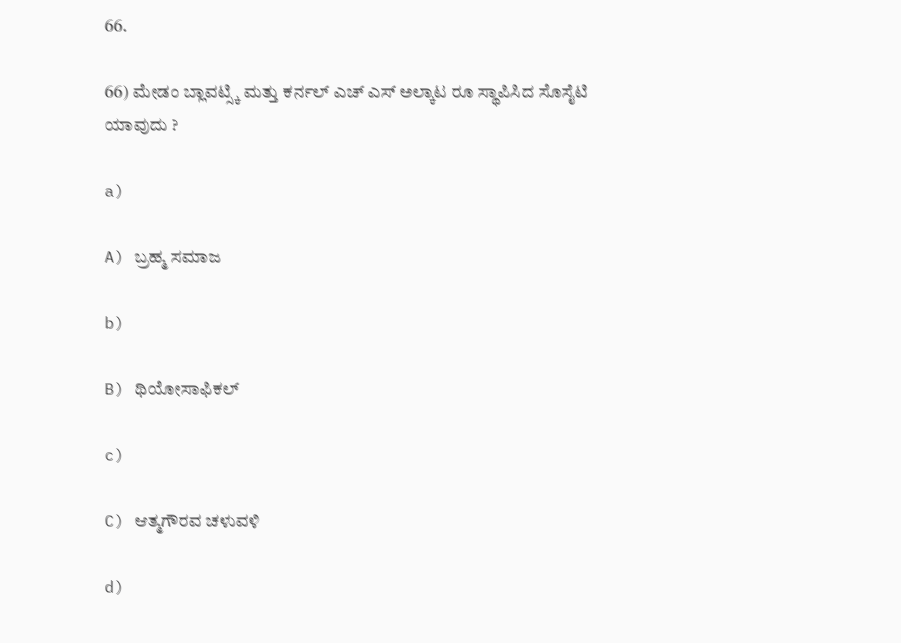66.

66) ಮೇಡಂ ಬ್ಲಾವಟ್ಸ್ಕಿ ಮತ್ತು ಕರ್ನಲ್ ಎಚ್ ಎಸ್ ಅಲ್ಕಾಟ ರೂ ಸ್ಥಾಪಿಸಿದ ಸೊಸೈಟಿ ಯಾವುದು ?

a)

A) ಬ್ರಹ್ಮ ಸಮಾಜ

b)

B) ಥಿಯೋಸಾಫಿಕಲ್

c)

C) ಆತ್ಮಗೌರವ ಚಳುವಳಿ

d)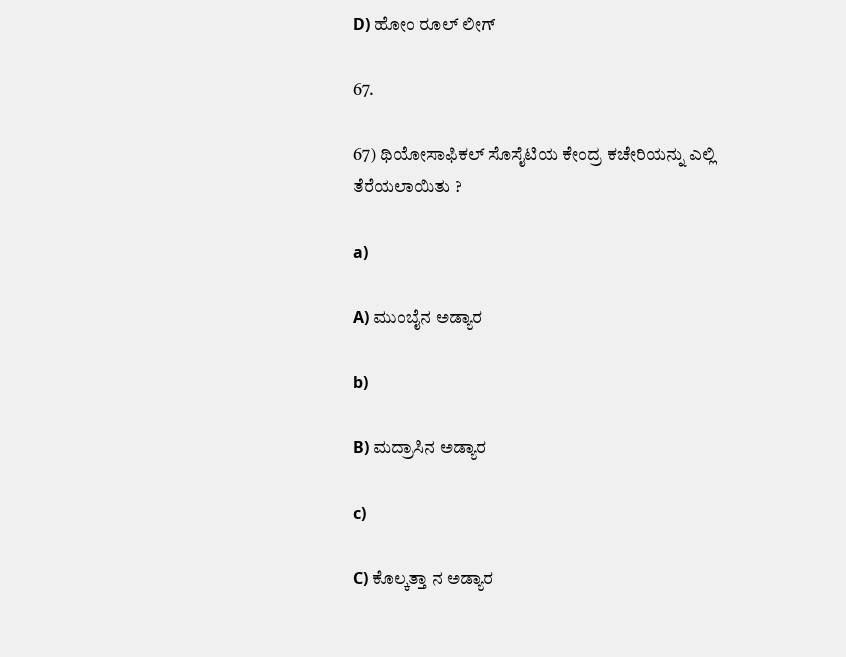D) ಹೋಂ ರೂಲ್ ಲೀಗ್

67.

67) ಥಿಯೋಸಾಫಿಕಲ್ ಸೊಸೈಟಿಯ ಕೇಂದ್ರ ಕಚೇರಿಯನ್ನು ಎಲ್ಲಿ ತೆರೆಯಲಾಯಿತು ?

a)

A) ಮುಂಬೈನ ಅಡ್ಯಾರ

b)

B) ಮದ್ರಾಸಿನ ಅಡ್ಯಾರ

c)

C) ಕೊಲ್ಕತ್ತಾ ನ ಅಡ್ಯಾರ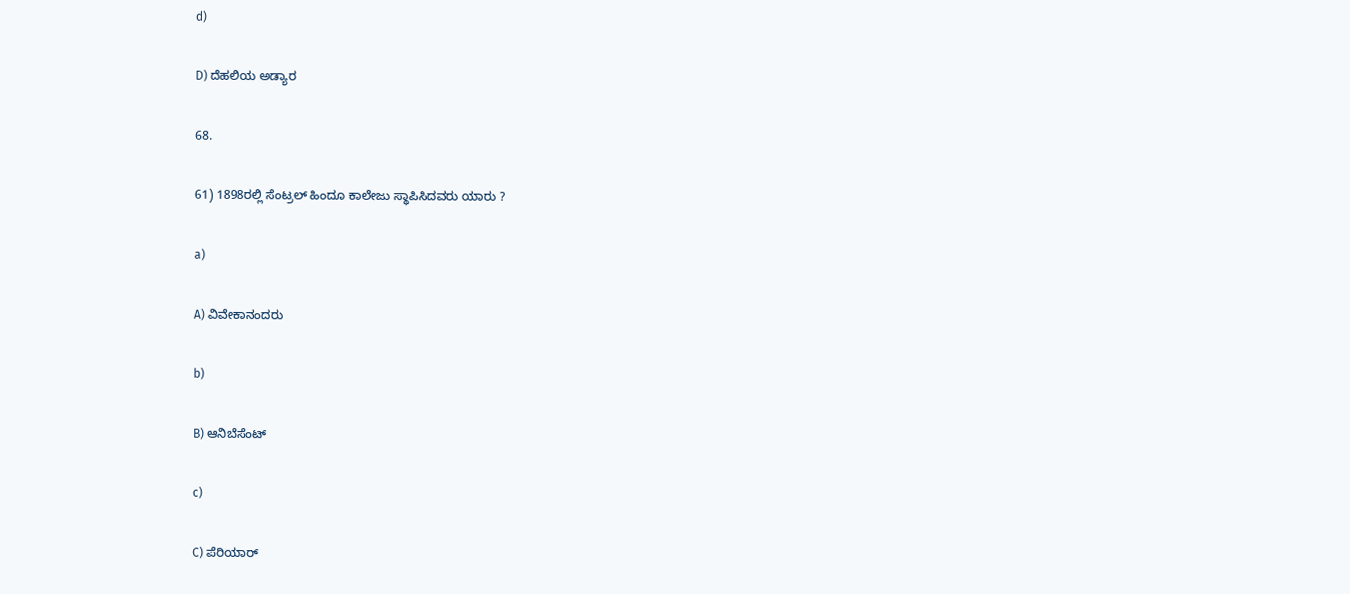d)

D) ದೆಹಲಿಯ ಅಡ್ಯಾರ

68.

61) 1898ರಲ್ಲಿ ಸೆಂಟ್ರಲ್ ಹಿಂದೂ ಕಾಲೇಜು ಸ್ಥಾಪಿಸಿದವರು ಯಾರು ?

a)

A) ವಿವೇಕಾನಂದರು

b)

B) ಆನಿಬೆಸೆಂಟ್

c)

C) ಪೆರಿಯಾರ್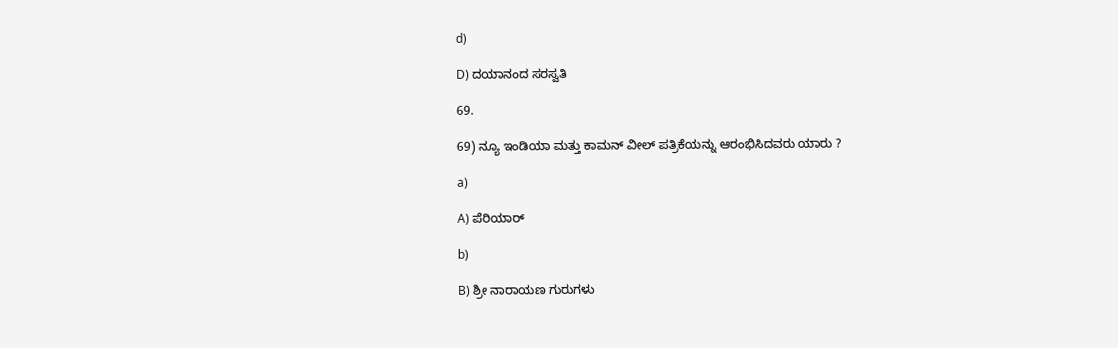d)

D) ದಯಾನಂದ ಸರಸ್ವತಿ

69.

69) ನ್ಯೂ ಇಂಡಿಯಾ ಮತ್ತು ಕಾಮನ್ ವೀಲ್ ಪತ್ರಿಕೆಯನ್ನು ಆರಂಭಿಸಿದವರು ಯಾರು ?

a)

A) ಪೆರಿಯಾರ್

b)

B) ಶ್ರೀ ನಾರಾಯಣ ಗುರುಗಳು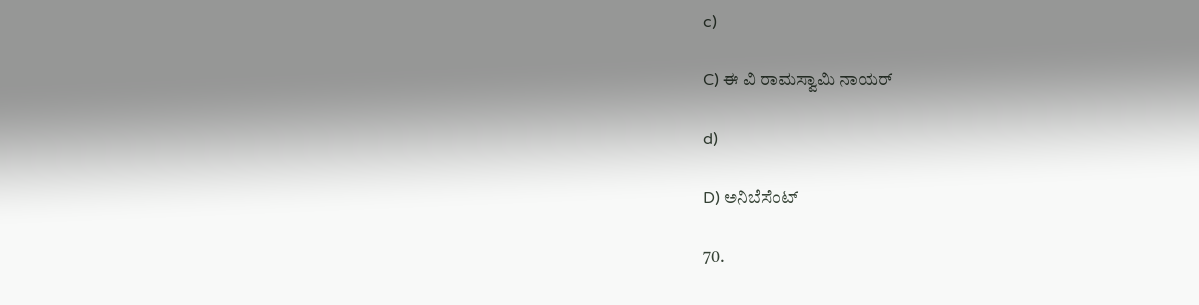c)

C) ಈ ವಿ ರಾಮಸ್ವಾಮಿ ನಾಯರ್

d)

D) ಅನಿಬೆಸೆಂಟ್

70.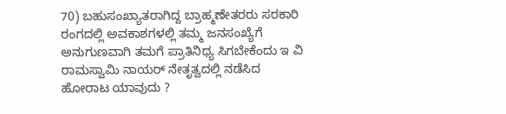70) ಬಹುಸಂಖ್ಯಾತರಾಗಿದ್ದ ಬ್ರಾಹ್ಮಣೇತರರು ಸರಕಾರಿ ರಂಗದಲ್ಲಿ ಅವಕಾಶಗಳಲ್ಲಿ ತಮ್ಮ ಜನಸಂಖ್ಯೆಗೆ ಅನುಗುಣವಾಗಿ ತಮಗೆ ಪ್ರಾತಿನಿಧ್ಯ ಸಿಗಬೇಕೆಂದು ಇ ವಿ ರಾಮಸ್ವಾಮಿ ನಾಯರ್ ನೇತೃತ್ವದಲ್ಲಿ ನಡೆಸಿದ ಹೋರಾಟ ಯಾವುದು ?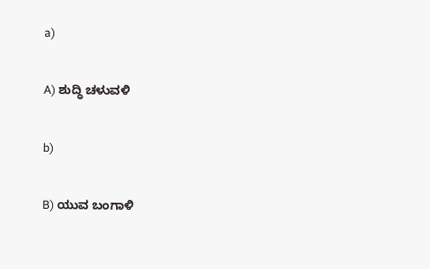a)

A) ಶುದ್ಧಿ ಚಳುವಳಿ

b)

B) ಯುವ ಬಂಗಾಳಿ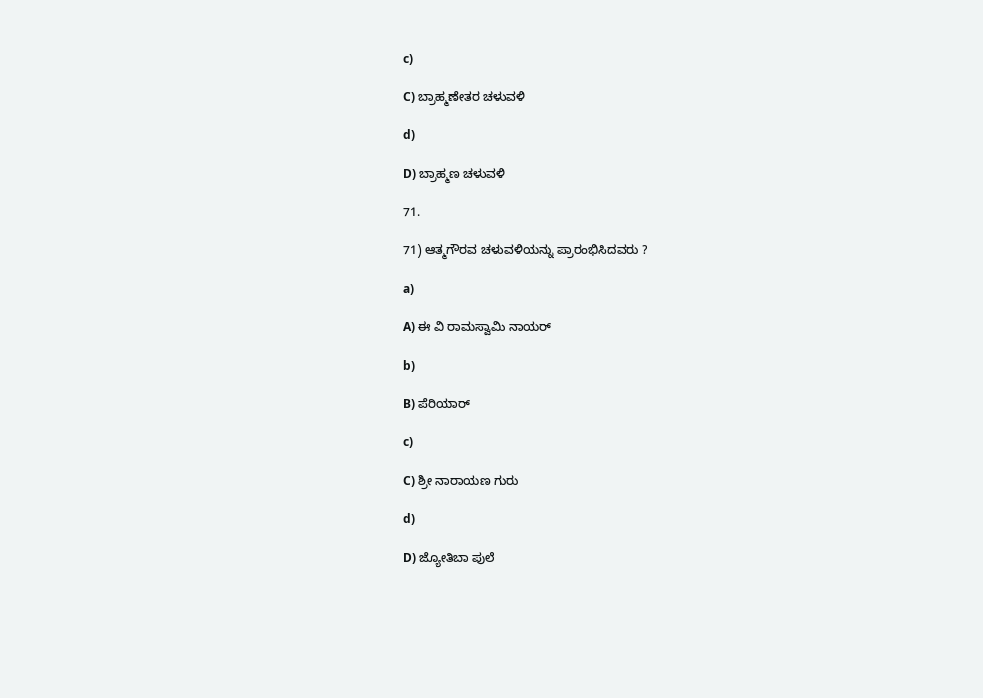c)

C) ಬ್ರಾಹ್ಮಣೇತರ ಚಳುವಳಿ

d)

D) ಬ್ರಾಹ್ಮಣ ಚಳುವಳಿ

71.

71) ಆತ್ಮಗೌರವ ಚಳುವಳಿಯನ್ನು ಪ್ರಾರಂಭಿಸಿದವರು ?

a)

A) ಈ ವಿ ರಾಮಸ್ವಾಮಿ ನಾಯರ್

b)

B) ಪೆರಿಯಾರ್

c)

C) ಶ್ರೀ ನಾರಾಯಣ ಗುರು

d)

D) ಜ್ಯೋತಿಬಾ ಪುಲೆ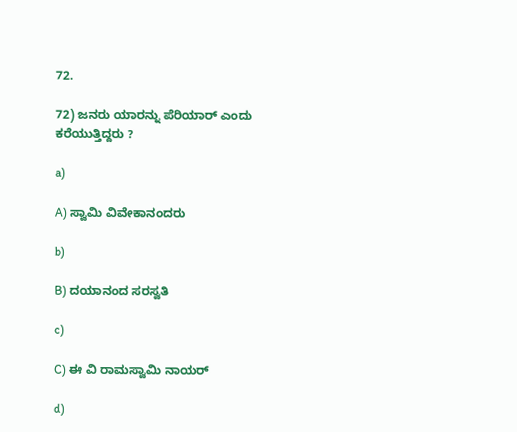72.

72) ಜನರು ಯಾರನ್ನು ಪೆರಿಯಾರ್ ಎಂದು ಕರೆಯುತ್ತಿದ್ದರು ?

a)

A) ಸ್ವಾಮಿ ವಿವೇಕಾನಂದರು

b)

B) ದಯಾನಂದ ಸರಸ್ವತಿ

c)

C) ಈ ವಿ ರಾಮಸ್ವಾಮಿ ನಾಯರ್

d)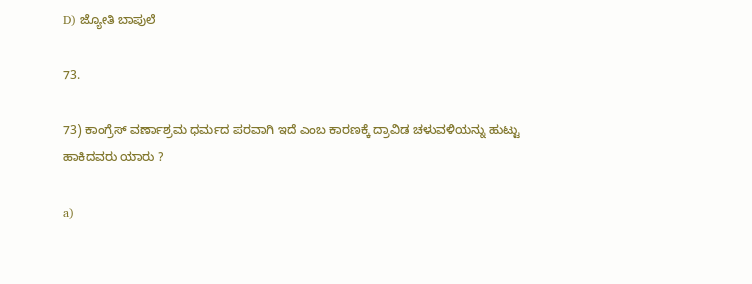D) ಜ್ಯೋತಿ ಬಾಪುಲೆ

73.

73) ಕಾಂಗ್ರೆಸ್ ವರ್ಣಾಶ್ರಮ ಧರ್ಮದ ಪರವಾಗಿ ಇದೆ ಎಂಬ ಕಾರಣಕ್ಕೆ ದ್ರಾವಿಡ ಚಳುವಳಿಯನ್ನು ಹುಟ್ಟು ಹಾಕಿದವರು ಯಾರು ?

a)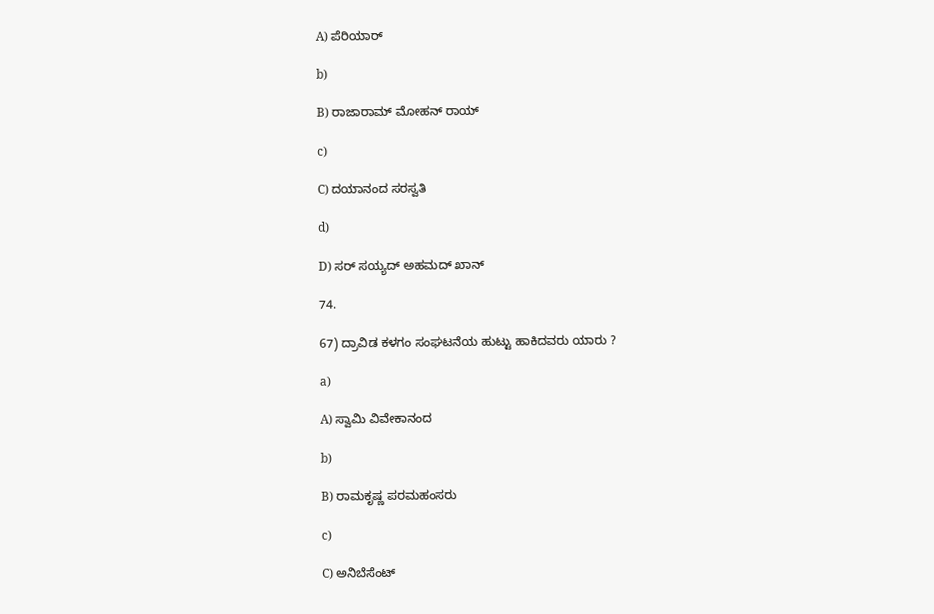A) ಪೆರಿಯಾರ್

b)

B) ರಾಜಾರಾಮ್ ಮೋಹನ್ ರಾಯ್

c)

C) ದಯಾನಂದ ಸರಸ್ವತಿ

d)

D) ಸರ್ ಸಯ್ಯದ್ ಅಹಮದ್ ಖಾನ್

74.

67) ದ್ರಾವಿಡ ಕಳಗಂ ಸಂಘಟನೆಯ ಹುಟ್ಟು ಹಾಕಿದವರು ಯಾರು ?

a)

A) ಸ್ವಾಮಿ ವಿವೇಕಾನಂದ

b)

B) ರಾಮಕೃಷ್ಣ ಪರಮಹಂಸರು

c)

C) ಅನಿಬೆಸೆಂಟ್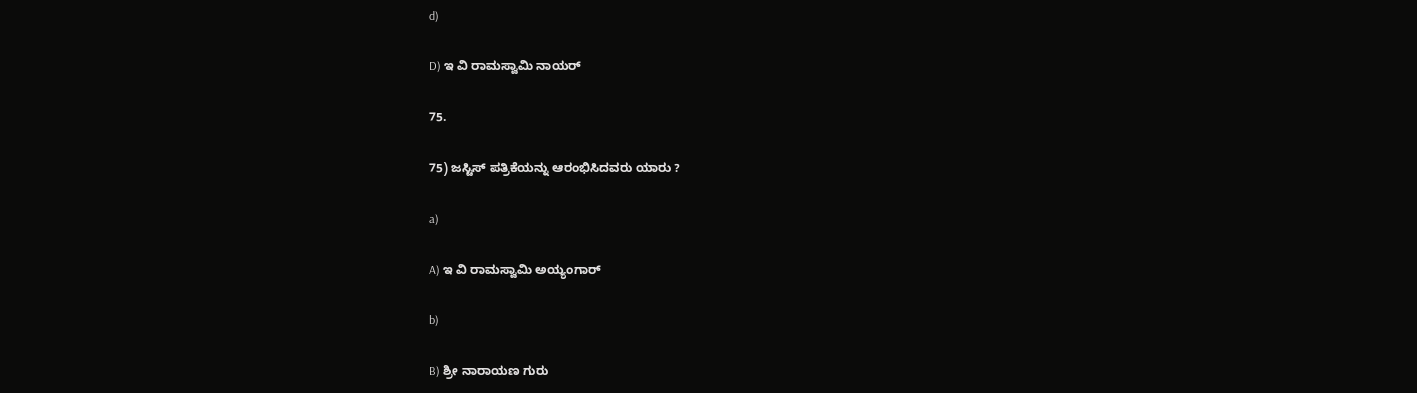d)

D) ಇ ವಿ ರಾಮಸ್ವಾಮಿ ನಾಯರ್

75.

75) ಜಸ್ಟಿಸ್ ಪತ್ರಿಕೆಯನ್ನು ಆರಂಭಿಸಿದವರು ಯಾರು ?

a)

A) ಇ ವಿ ರಾಮಸ್ವಾಮಿ ಅಯ್ಯಂಗಾರ್

b)

B) ಶ್ರೀ ನಾರಾಯಣ ಗುರು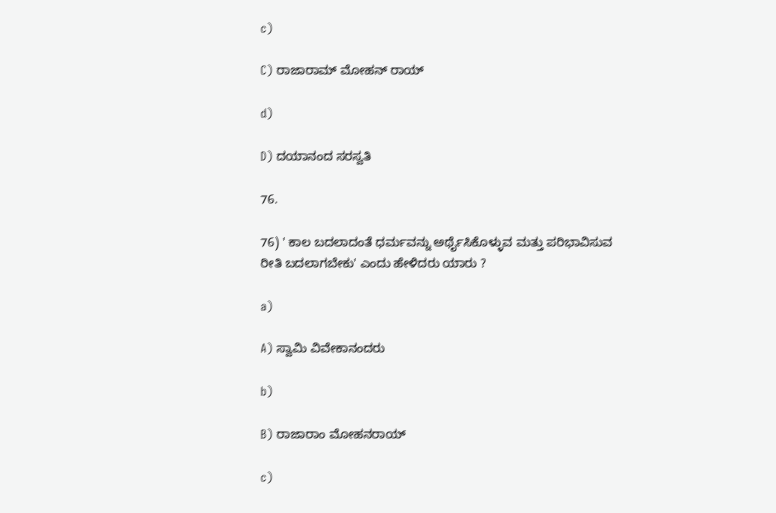c)

C) ರಾಜಾರಾಮ್ ಮೋಹನ್ ರಾಯ್

d)

D) ದಯಾನಂದ ಸರಸ್ವತಿ

76.

76) ' ಕಾಲ ಬದಲಾದಂತೆ ಧರ್ಮವನ್ನು ಅರ್ಥೈಸಿಕೊಳ್ಳುವ ಮತ್ತು ಪರಿಭಾವಿಸುವ ರೀತಿ ಬದಲಾಗಬೇಕು' ಎಂದು ಹೇಳಿದರು ಯಾರು ?

a)

A) ಸ್ವಾಮಿ ವಿವೇಕಾನಂದರು

b)

B) ರಾಜಾರಾಂ ಮೋಹನರಾಯ್

c)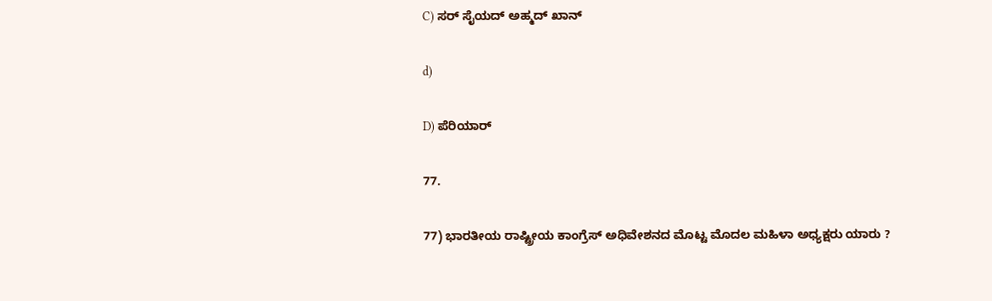C) ಸರ್ ಸೈಯದ್ ಅಹ್ಮದ್ ಖಾನ್

d)

D) ಪೆರಿಯಾರ್

77.

77) ಭಾರತೀಯ ರಾಷ್ಟ್ರೀಯ ಕಾಂಗ್ರೆಸ್ ಅಧಿವೇಶನದ ಮೊಟ್ಟ ಮೊದಲ ಮಹಿಳಾ ಅಧ್ಯಕ್ಷರು ಯಾರು ?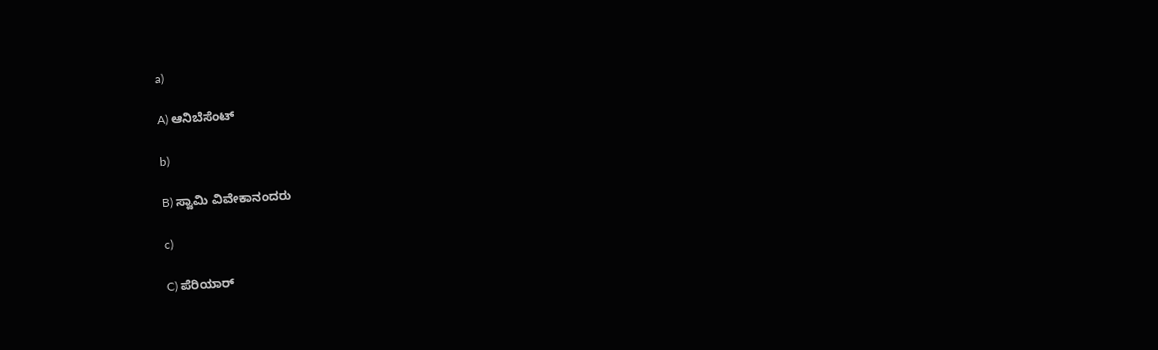a)

A) ಆನಿಬೆಸೆಂಟ್

b)

B) ಸ್ವಾಮಿ ವಿವೇಕಾನಂದರು

c)

C) ಪೆರಿಯಾರ್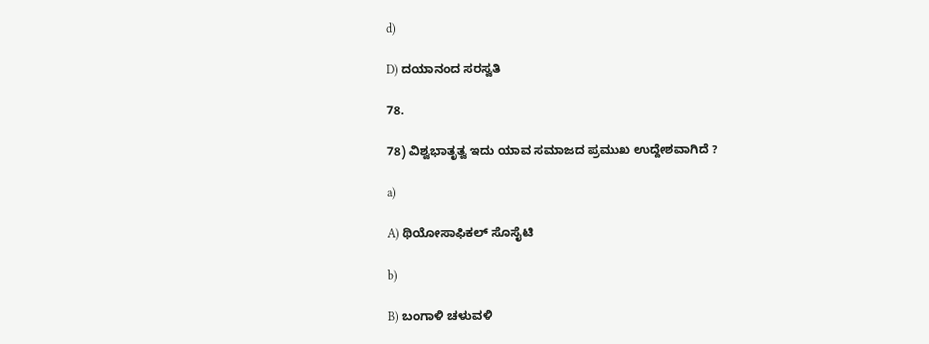d)

D) ದಯಾನಂದ ಸರಸ್ವತಿ

78.

78) ವಿಶ್ವಭಾತೃತ್ವ ಇದು ಯಾವ ಸಮಾಜದ ಪ್ರಮುಖ ಉದ್ದೇಶವಾಗಿದೆ ?

a)

A) ಥಿಯೋಸಾಫಿಕಲ್ ಸೊಸೈಟಿ

b)

B) ಬಂಗಾಳಿ ಚಳುವಳಿ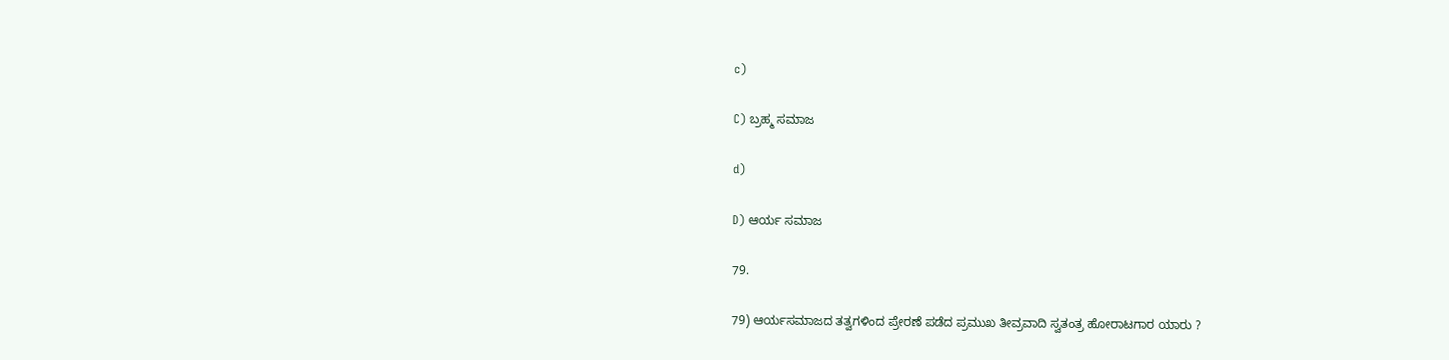c)

C) ಬ್ರಹ್ಮ ಸಮಾಜ

d)

D) ಆರ್ಯ ಸಮಾಜ

79.

79) ಆರ್ಯಸಮಾಜದ ತತ್ವಗಳಿಂದ ಪ್ರೇರಣೆ ಪಡೆದ ಪ್ರಮುಖ ತೀವ್ರವಾದಿ ಸ್ವತಂತ್ರ ಹೋರಾಟಗಾರ ಯಾರು ?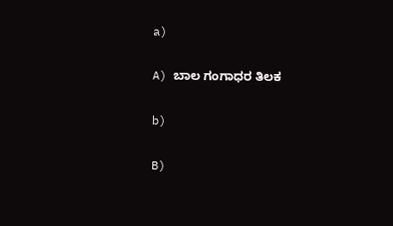a)

A) ಬಾಲ ಗಂಗಾಧರ ತಿಲಕ

b)

B)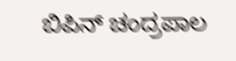ಬಿಪಿನ್ ಚಂದ್ರಪಾಲ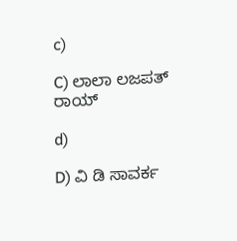c)

C) ಲಾಲಾ ಲಜಪತ್ ರಾಯ್

d)

D) ವಿ ಡಿ ಸಾವರ್ಕ